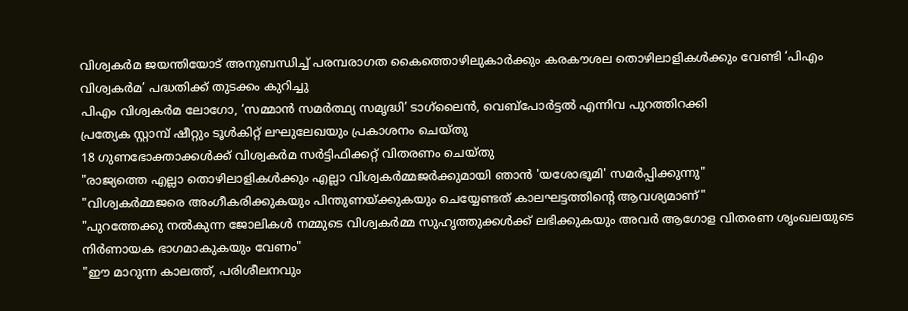വിശ്വകർമ ജയന്തിയോട് അനുബന്ധിച്ച് പരമ്പരാഗത കൈത്തൊഴിലുകാർക്കും കരകൗശല തൊഴിലാളികൾക്കും വേണ്ടി ‘പിഎം വിശ്വകർമ’ പദ്ധതിക്ക് തുടക്കം കുറിച്ചു
പിഎം വിശ്വകർമ ലോഗോ, ‘സമ്മാൻ സമർത്ഥ്യ സമൃദ്ധി’ ടാഗ്‌ലൈൻ, വെബ്പോർട്ടൽ എന്നിവ പുറത്തിറക്കി
പ്രത്യേക സ്റ്റാമ്പ് ഷീറ്റും ടൂൾകിറ്റ് ലഘുലേഖയും പ്രകാശനം ചെയ്തു
18 ഗുണഭോക്താക്കൾക്ക് വിശ്വകർമ സർട്ടിഫിക്കറ്റ് വിതരണം ചെയ്തു
"രാജ്യത്തെ എല്ലാ തൊഴിലാളികൾക്കും എല്ലാ വിശ്വകർമ്മജർക്കുമായി ഞാൻ 'യശോഭൂമി' സമർപ്പിക്കുന്നു"
"വിശ്വകർമ്മജരെ അംഗീകരിക്കുകയും പിന്തുണയ്ക്കുകയും ചെയ്യേണ്ടത് കാലഘട്ടത്തിന്റെ ആവശ്യമാണ്"
"പുറത്തേക്കു നൽകുന്ന ജോലികൾ നമ്മുടെ വിശ്വകർമ്മ സുഹൃത്തുക്കൾക്ക് ലഭിക്കുകയും അവർ ആഗോള വിതരണ ശൃംഖലയുടെ നിർണായക ഭാഗമാകുകയും വേണം"
"ഈ മാറുന്ന കാലത്ത്, പരിശീലനവും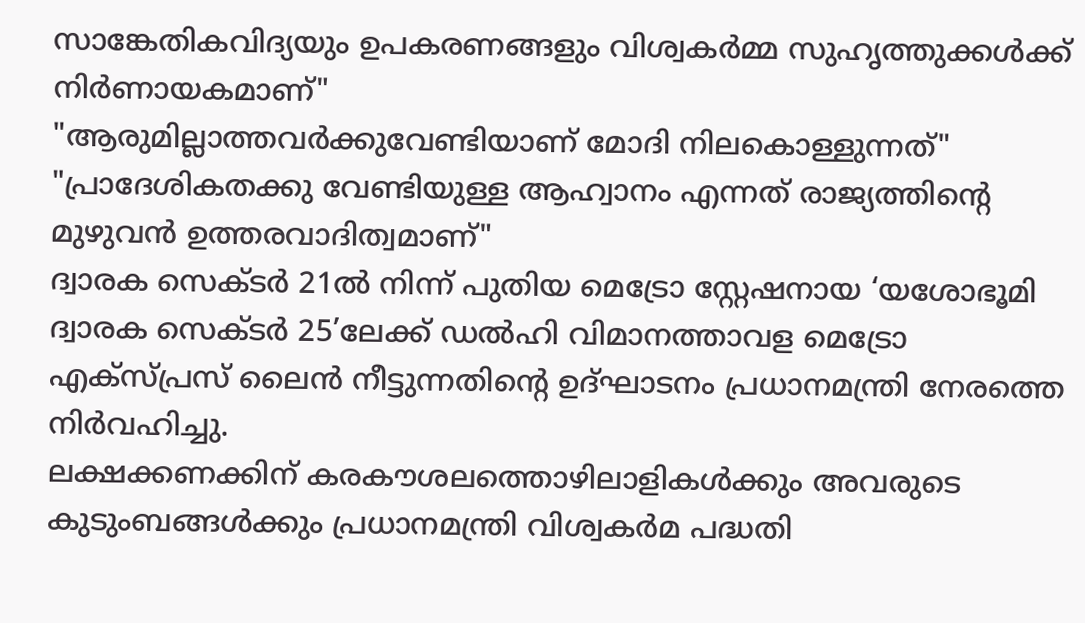സാങ്കേതികവിദ്യയും ഉപകരണങ്ങളും വിശ്വകർമ്മ സുഹൃത്തുക്കൾക്ക് നിർണായകമാണ്"
"ആരുമില്ലാത്തവർക്കുവേണ്ടിയാണ് മോദി നിലകൊള്ളുന്നത്"
"പ്രാദേശികതക്കു വേണ്ടിയുള്ള ആഹ്വാനം എന്നത് രാജ്യത്തിന്റെ മുഴുവൻ ഉത്തരവാദിത്വമാണ്"
ദ്വാരക സെക്ടർ 21ൽ നിന്ന് പുതിയ മെട്രോ സ്റ്റേഷനായ ‘യശോഭൂമി ദ്വാരക സെക്ടർ 25’ലേക്ക് ഡൽഹി വിമാനത്താവള മെട്രോ എക്‌സ്‌പ്രസ് ലൈൻ നീട്ടുന്നതിന്റെ ഉദ്ഘാടനം പ്രധാനമന്ത്രി നേരത്തെ നിർവഹിച്ചു.
ലക്ഷക്കണക്കിന് കരകൗശലത്തൊഴിലാളികൾക്കും അവരുടെ കുടുംബങ്ങൾക്കും പ്രധാനമന്ത്രി വിശ്വകർമ പദ്ധതി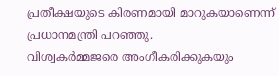പ്രതീക്ഷയുടെ കിരണമായി മാറുകയാണെന്ന് പ്രധാനമന്ത്രി പറഞ്ഞു.
വിശ്വകർമ്മജരെ അംഗീകരിക്കുകയും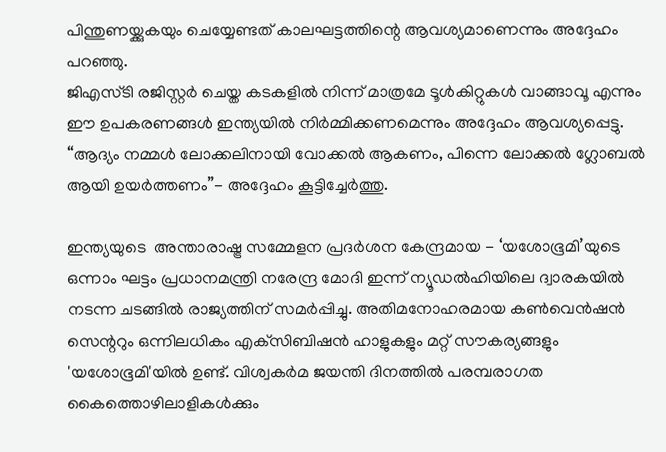പിന്തുണയ്ക്കുകയും ചെയ്യേണ്ടത് കാലഘട്ടത്തിന്റെ ആവശ്യമാണെന്നും അദ്ദേഹം പറഞ്ഞു.
ജിഎസ്‌ടി രജിസ്റ്റർ ചെയ്ത കടകളിൽ നിന്ന് മാത്രമേ ടൂൾകിറ്റുകൾ വാങ്ങാവൂ എന്നും ഈ ഉപകരണങ്ങൾ ഇന്ത്യയിൽ നിർമ്മിക്കണമെന്നും അദ്ദേഹം ആവശ്യപ്പെട്ടു.
“ആദ്യം നമ്മൾ ലോക്കലിനായി വോക്കൽ ആകണം, പിന്നെ ലോക്കൽ ഗ്ലോബൽ ആയി ഉയർത്തണം”- അദ്ദേഹം കൂട്ടിച്ചേർത്തു.

ഇന്ത്യയുടെ  അന്താരാഷ്ട്ര സമ്മേളന പ്രദർശന കേന്ദ്രമായ - ‘യശോഭൂമി’യുടെ ഒന്നാം ഘട്ടം പ്രധാനമന്ത്രി നരേന്ദ്ര മോദി ഇന്ന് ന്യൂഡൽഹിയിലെ ദ്വാരകയിൽ നടന്ന ചടങ്ങിൽ രാജ്യത്തിന് സമർപ്പിച്ചു. അതിമനോഹരമായ കൺവെൻഷൻ സെന്ററും ഒന്നിലധികം എക്‌സിബിഷൻ ഹാളുകളും മറ്റ് സൗകര്യങ്ങളും 'യശോഭൂമി'യിൽ ഉണ്ട്. വിശ്വകർമ ജയന്തി ദിനത്തിൽ പരമ്പരാഗത കൈത്തൊഴിലാളികൾക്കും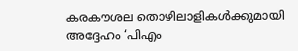കരകൗശല തൊഴിലാളികൾക്കുമായി അദ്ദേഹം ‘പിഎം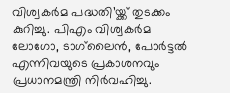വിശ്വകർമ പദ്ധതി’യ്ക്ക് തുടക്കം കുറിച്ചു. പിഎം വിശ്വകർമ ലോഗോ, ടാഗ്‌ലൈൻ, പോർട്ടൽ എന്നിവയുടെ പ്രകാശനവും പ്രധാനമന്ത്രി നിർവഹിച്ചു.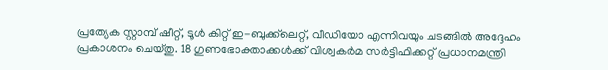പ്രത്യേക സ്റ്റാമ്പ് ഷീറ്റ്, ടൂൾ കിറ്റ് ഇ-ബുക്ക്‌ലെറ്റ്, വീഡിയോ എന്നിവയും ചടങ്ങിൽ അദ്ദേഹം പ്രകാശനം ചെയ്തു. 18 ഗുണഭോക്താക്കൾക്ക് വിശ്വകർമ സർട്ടിഫിക്കറ്റ് പ്രധാനമന്ത്രി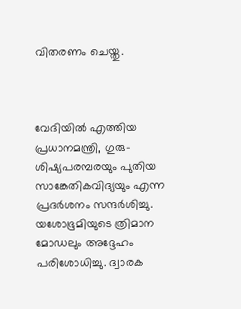വിതരണം ചെയ്തു.



വേദിയിൽ എത്തിയ പ്രധാനമന്ത്രി, ഗുരു-ശിഷ്യപരമ്പരയും പുതിയ സാങ്കേതികവിദ്യയും എന്ന പ്രദർശനം സന്ദർശിച്ചു. യശോഭൂമിയുടെ ത്രിമാന മോഡലും അദ്ദേഹം പരിശോധിച്ചു. ദ്വാരക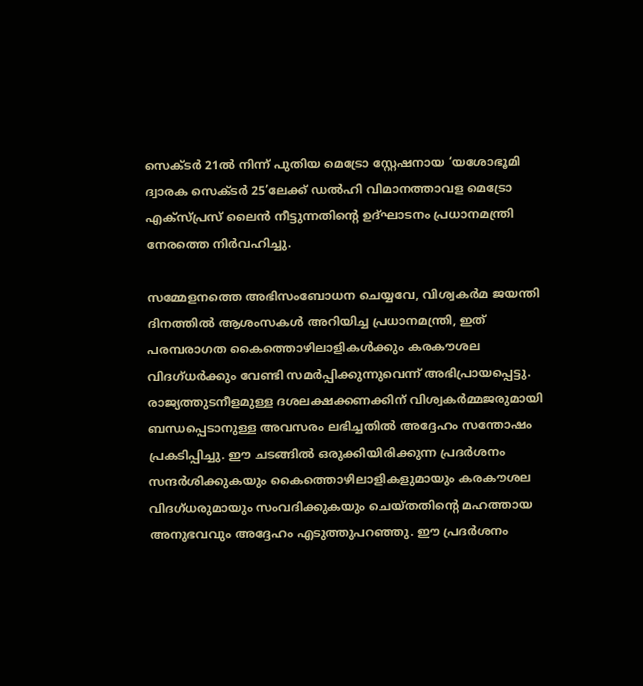സെക്ടർ 21ൽ നിന്ന് പുതിയ മെട്രോ സ്റ്റേഷനായ ‘യശോഭൂമി ദ്വാരക സെക്ടർ 25’ലേക്ക് ഡൽഹി വിമാനത്താവള മെട്രോ എക്‌സ്‌പ്രസ് ലൈൻ നീട്ടുന്നതിന്റെ ഉദ്ഘാടനം പ്രധാനമന്ത്രി നേരത്തെ നിർവഹിച്ചു.

സമ്മേളനത്തെ അഭിസംബോധന ചെയ്യവേ, വിശ്വകർമ ജയന്തി ദിനത്തിൽ ആശംസകൾ അറിയിച്ച പ്രധാനമന്ത്രി, ഇത് പരമ്പരാഗത കൈത്തൊഴിലാളികൾക്കും കരകൗശല വിദഗ്ധർക്കും വേണ്ടി സമർപ്പിക്കുന്നുവെന്ന് അഭിപ്രായപ്പെട്ടു. രാജ്യത്തുടനീളമുള്ള ദശലക്ഷക്കണക്കിന് വിശ്വകർമ്മജരുമായി ബന്ധപ്പെടാനുള്ള അവസരം ലഭിച്ചതിൽ അദ്ദേഹം സന്തോഷം പ്രകടിപ്പിച്ചു. ഈ ചടങ്ങിൽ ഒരുക്കിയിരിക്കുന്ന പ്രദർശനം സന്ദർശിക്കുകയും കൈത്തൊഴിലാളികളുമായും കരകൗശല വിദഗ്ധരുമായും സംവദിക്കുകയും ചെയ്തതിന്റെ മഹത്തായ അനുഭവവും അദ്ദേഹം എടുത്തുപറഞ്ഞു. ഈ പ്രദർശനം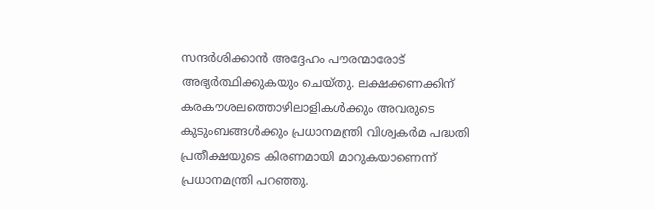സന്ദർശിക്കാൻ അദ്ദേഹം പൗരന്മാരോട് അഭ്യർത്ഥിക്കുകയും ചെയ്തു. ലക്ഷക്കണക്കിന് കരകൗശലത്തൊഴിലാളികൾക്കും അവരുടെ കുടുംബങ്ങൾക്കും പ്രധാനമന്ത്രി വിശ്വകർമ പദ്ധതി പ്രതീക്ഷയുടെ കിരണമായി മാറുകയാണെന്ന് പ്രധാനമന്ത്രി പറഞ്ഞു.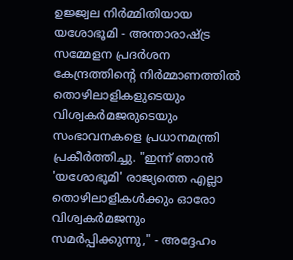ഉജ്ജ്വല നിർമ്മിതിയായ യശോഭൂമി - അന്താരാഷ്ട്ര സമ്മേളന പ്രദർശന കേന്ദ്രത്തിന്റെ നിർമ്മാണത്തിൽ തൊഴിലാളികളുടെയും വിശ്വകർമജരുടെയും സംഭാവനകളെ പ്രധാനമന്ത്രി പ്രകീർത്തിച്ചു. "ഇന്ന് ഞാൻ 'യശോഭൂമി' രാജ്യത്തെ എല്ലാ തൊഴിലാളികൾക്കും ഓരോ വിശ്വകർമജനും സമർപ്പിക്കുന്നു," - അദ്ദേഹം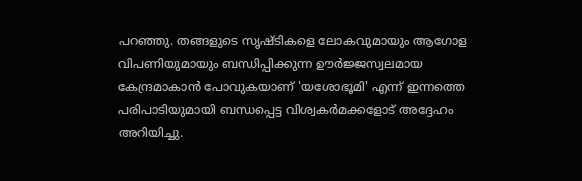പറഞ്ഞു. തങ്ങളുടെ സൃഷ്ടികളെ ലോകവുമായും ആഗോള വിപണിയുമായും ബന്ധിപ്പിക്കുന്ന ഊർജ്ജസ്വലമായ കേന്ദ്രമാകാൻ പോവുകയാണ് 'യശോഭൂമി' എന്ന് ഇന്നത്തെ പരിപാടിയുമായി ബന്ധപ്പെട്ട വിശ്വകർമക്കളോട് അദ്ദേഹം അറിയിച്ചു.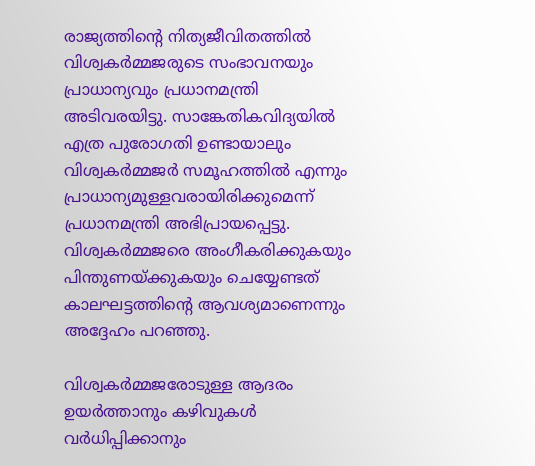രാജ്യത്തിന്റെ നിത്യജീവിതത്തിൽ വിശ്വകർമ്മജരുടെ സംഭാവനയും പ്രാധാന്യവും പ്രധാനമന്ത്രി അടിവരയിട്ടു. സാങ്കേതികവിദ്യയിൽ എത്ര പുരോഗതി ഉണ്ടായാലും വിശ്വകർമ്മജർ സമൂഹത്തിൽ എന്നും പ്രാധാന്യമുള്ളവരായിരിക്കുമെന്ന് പ്രധാനമന്ത്രി അഭിപ്രായപ്പെട്ടു. വിശ്വകർമ്മജരെ അംഗീകരിക്കുകയും പിന്തുണയ്ക്കുകയും ചെയ്യേണ്ടത് കാലഘട്ടത്തിന്റെ ആവശ്യമാണെന്നും അദ്ദേഹം പറഞ്ഞു.

വിശ്വകർമ്മജരോടുള്ള ആദരം ഉയർത്താനും കഴിവുകൾ വർധിപ്പിക്കാനും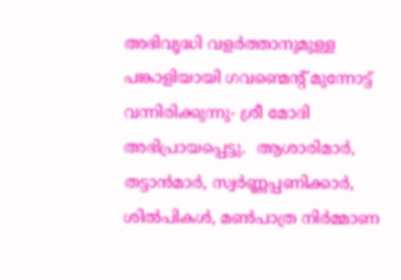അഭിവൃദ്ധി വളർത്താനുമുള്ള പങ്കാളിയായി ഗവണ്മെന്റ് മുന്നോട്ട് വന്നിരിക്കുന്നു- ശ്രീ മോദി അഭിപ്രായപ്പെട്ടു.  ആശാരിമാർ, തട്ടാൻമാർ, സ്വർണ്ണപ്പണിക്കാർ, ശിൽപികൾ, മൺപാത്ര നിർമ്മാണ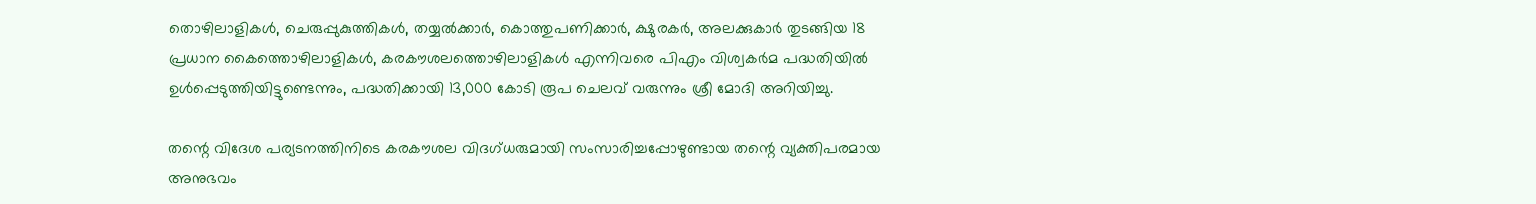തൊഴിലാളികൾ, ചെരുപ്പുകുത്തികൾ, തയ്യൽക്കാർ, കൊത്തുപണിക്കാർ, ക്ഷുരകർ, അലക്കുകാർ തുടങ്ങിയ 18 പ്രധാന കൈത്തൊഴിലാളികൾ, കരകൗശലത്തൊഴിലാളികൾ എന്നിവരെ പിഎം വിശ്വകർമ പദ്ധതിയിൽ ഉൾപ്പെടുത്തിയിട്ടുണ്ടെന്നും, പദ്ധതിക്കായി 13,000 കോടി രൂപ ചെലവ് വരുന്നും ശ്രീ മോദി അറിയിച്ചു.

തന്റെ വിദേശ പര്യടനത്തിനിടെ കരകൗശല വിദഗ്ധരുമായി സംസാരിച്ചപ്പോഴുണ്ടായ തന്റെ വ്യക്തിപരമായ അനുഭവം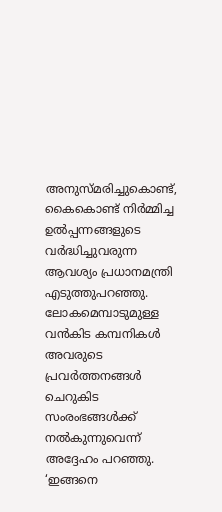അനുസ്മരിച്ചുകൊണ്ട്, കൈകൊണ്ട് നിർമ്മിച്ച ഉൽപ്പന്നങ്ങളുടെ വർദ്ധിച്ചുവരുന്ന ആവശ്യം പ്രധാനമന്ത്രി എടുത്തുപറഞ്ഞു. ലോകമെമ്പാടുമുള്ള വൻകിട കമ്പനികൾ അവരുടെ പ്രവർത്തനങ്ങൾ ചെറുകിട സംരംഭങ്ങൾക്ക് നൽകുന്നുവെന്ന് അദ്ദേഹം പറഞ്ഞു. ‘ഇങ്ങനെ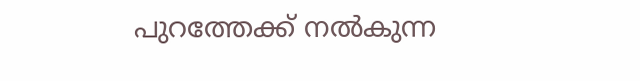പുറത്തേക്ക് നൽകുന്ന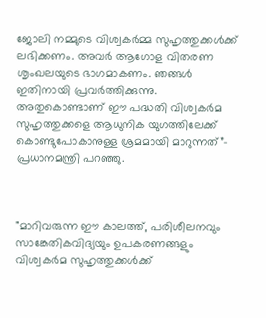ജോലി നമ്മുടെ വിശ്വകർമ്മ സുഹൃത്തുക്കൾക്ക് ലഭിക്കണം. അവർ ആഗോള വിതരണ ശൃംഖലയുടെ ഭാഗമാകണം. ഞങ്ങൾ ഇതിനായി പ്രവർത്തിക്കുന്നു. അതുകൊണ്ടാണ് ഈ പദ്ധതി വിശ്വകർമ സുഹൃത്തുക്കളെ ആധുനിക യുഗത്തിലേക്ക് കൊണ്ടുപോകാനുള്ള ശ്രമമായി മാറുന്നത്”- പ്രധാനമന്ത്രി പറഞ്ഞു.



"മാറിവരുന്ന ഈ കാലത്ത്, പരിശീലനവും സാങ്കേതികവിദ്യയും ഉപകരണങ്ങളും വിശ്വകർമ സുഹൃത്തുക്കൾക്ക്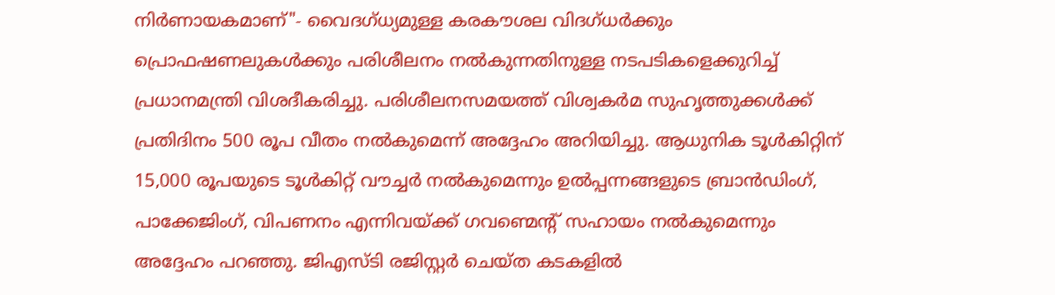നിർണായകമാണ്"- വൈദഗ്ധ്യമുള്ള കരകൗശല വിദഗ്ധർക്കും പ്രൊഫഷണലുകൾക്കും പരിശീലനം നൽകുന്നതിനുള്ള നടപടികളെക്കുറിച്ച് പ്രധാനമന്ത്രി വിശദീകരിച്ചു. പരിശീലനസമയത്ത് വിശ്വകർമ സുഹൃത്തുക്കൾക്ക് പ്രതിദിനം 500 രൂപ വീതം നൽകുമെന്ന് അദ്ദേഹം അറിയിച്ചു. ആധുനിക ടൂൾകിറ്റിന് 15,000 രൂപയുടെ ടൂൾകിറ്റ് വൗച്ചർ നൽകുമെന്നും ഉൽപ്പന്നങ്ങളുടെ ബ്രാൻഡിംഗ്, പാക്കേജിംഗ്, വിപണനം എന്നിവയ്ക്ക് ഗവണ്മെന്റ് സഹായം നൽകുമെന്നും അദ്ദേഹം പറഞ്ഞു. ജിഎസ്‌ടി രജിസ്റ്റർ ചെയ്ത കടകളിൽ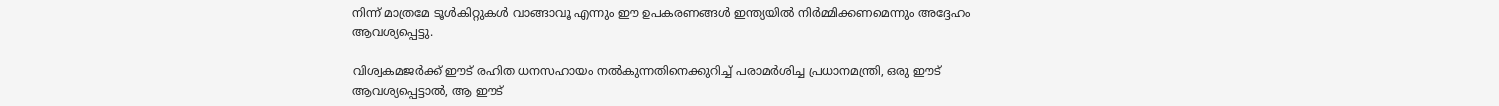നിന്ന് മാത്രമേ ടൂൾകിറ്റുകൾ വാങ്ങാവൂ എന്നും ഈ ഉപകരണങ്ങൾ ഇന്ത്യയിൽ നിർമ്മിക്കണമെന്നും അദ്ദേഹം ആവശ്യപ്പെട്ടു.

വിശ്വകമജർക്ക് ഈട് രഹിത ധനസഹായം നൽകുന്നതിനെക്കുറിച്ച് പരാമർശിച്ച പ്രധാനമന്ത്രി, ഒരു ഈട് ആവശ്യപ്പെട്ടാൽ, ആ ഈട്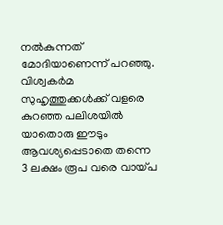നൽകുന്നത് മോദിയാണെന്ന് പറഞ്ഞു. വിശ്വകർമ സുഹൃത്തുക്കൾക്ക് വളരെ കുറഞ്ഞ പലിശയിൽ യാതൊരു ഈടും ആവശ്യപ്പെടാതെ തന്നെ 3 ലക്ഷം രൂപ വരെ വായ്പ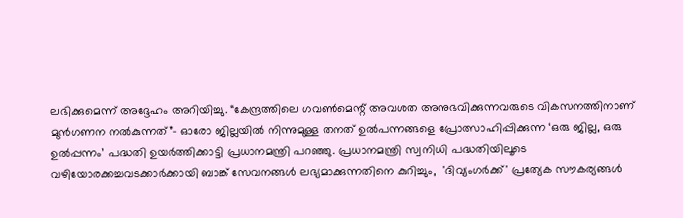ലഭിക്കുമെന്ന് അദ്ദേഹം അറിയിച്ചു. “കേന്ദ്രത്തിലെ ഗവൺമെന്റ് അവശത അനുഭവിക്കുന്നവരുടെ വികസനത്തിനാണ് മുൻഗണന നൽകുന്നത്”- ഓരോ ജില്ലയിൽ നിന്നുമുള്ള തനത് ഉൽപന്നങ്ങളെ പ്രോത്സാഹിപ്പിക്കുന്ന ‘ഒരു ജില്ല, ഒരു ഉൽപ്പന്നം’ പദ്ധതി ഉയർത്തിക്കാട്ടി പ്രധാനമന്ത്രി പറഞ്ഞു. പ്രധാനമന്ത്രി സ്വനിധി പദ്ധതിയിലൂടെ വഴിയോരക്കച്ചവടക്കാർക്കായി ബാങ്ക് സേവനങ്ങൾ ലഭ്യമാക്കുന്നതിനെ കുറിച്ചും,  'ദിവ്യംഗർക്ക്' പ്രത്യേക സൗകര്യങ്ങൾ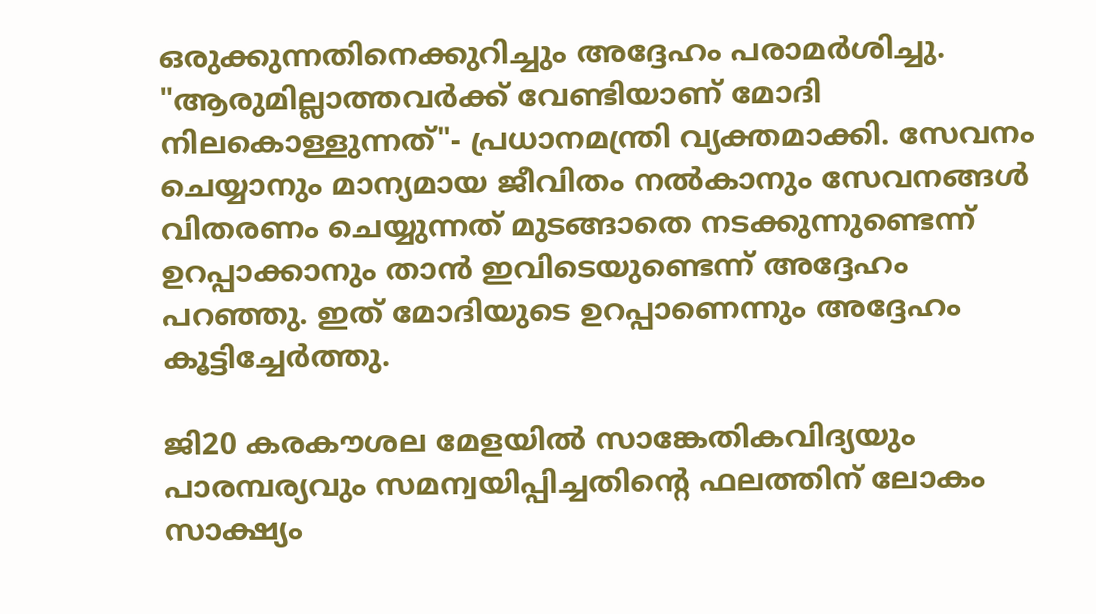ഒരുക്കുന്നതിനെക്കുറിച്ചും അദ്ദേഹം പരാമർശിച്ചു. "ആരുമില്ലാത്തവർക്ക് വേണ്ടിയാണ് മോദി നിലകൊള്ളുന്നത്"- പ്രധാനമന്ത്രി വ്യക്തമാക്കി. സേവനം ചെയ്യാനും മാന്യമായ ജീവിതം നൽകാനും സേവനങ്ങൾ വിതരണം ചെയ്യുന്നത് മുടങ്ങാതെ നടക്കുന്നുണ്ടെന്ന് ഉറപ്പാക്കാനും താൻ ഇവിടെയുണ്ടെന്ന് അദ്ദേഹം പറഞ്ഞു. ഇത് മോദിയുടെ ഉറപ്പാണെന്നും അദ്ദേഹം കൂട്ടിച്ചേർത്തു.

ജി20 കരകൗശല മേളയിൽ സാങ്കേതികവിദ്യയും പാരമ്പര്യവും സമന്വയിപ്പിച്ചതിന്റെ ഫലത്തിന് ലോകം സാക്ഷ്യം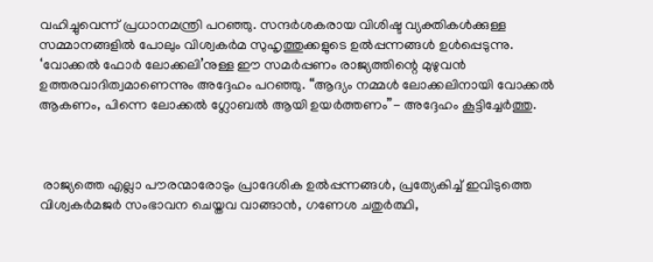വഹിച്ചുവെന്ന് പ്രധാനമന്ത്രി പറഞ്ഞു. സന്ദർശകരായ വിശിഷ്ട വ്യക്തികൾക്കുള്ള സമ്മാനങ്ങളിൽ പോലും വിശ്വകർമ സുഹൃത്തുക്കളുടെ ഉൽപ്പന്നങ്ങൾ ഉൾപ്പെടുന്നു. ‘വോക്കൽ ഫോർ ലോക്കലി’നുള്ള ഈ സമർപ്പണം രാജ്യത്തിന്റെ മുഴുവൻ ഉത്തരവാദിത്വമാണെന്നും അദ്ദേഹം പറഞ്ഞു. “ആദ്യം നമ്മൾ ലോക്കലിനായി വോക്കൽ ആകണം, പിന്നെ ലോക്കൽ ഗ്ലോബൽ ആയി ഉയർത്തണം”- അദ്ദേഹം കൂട്ടിച്ചേർത്തു.



 രാജ്യത്തെ എല്ലാ പൗരന്മാരോടും പ്രാദേശിക ഉൽപ്പന്നങ്ങൾ, പ്രത്യേകിച്ച് ഇവിടുത്തെ വിശ്വകർമജർ സംഭാവന ചെയ്തവ വാങ്ങാൻ, ഗണേശ ചതുർത്ഥി,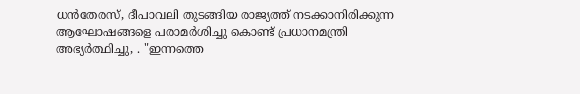ധൻതേരസ്, ദീപാവലി തുടങ്ങിയ രാജ്യത്ത് നടക്കാനിരിക്കുന്ന ആഘോഷങ്ങളെ പരാമർശിച്ചു കൊണ്ട് പ്രധാനമന്ത്രി അഭ്യർത്ഥിച്ചു, . "ഇന്നത്തെ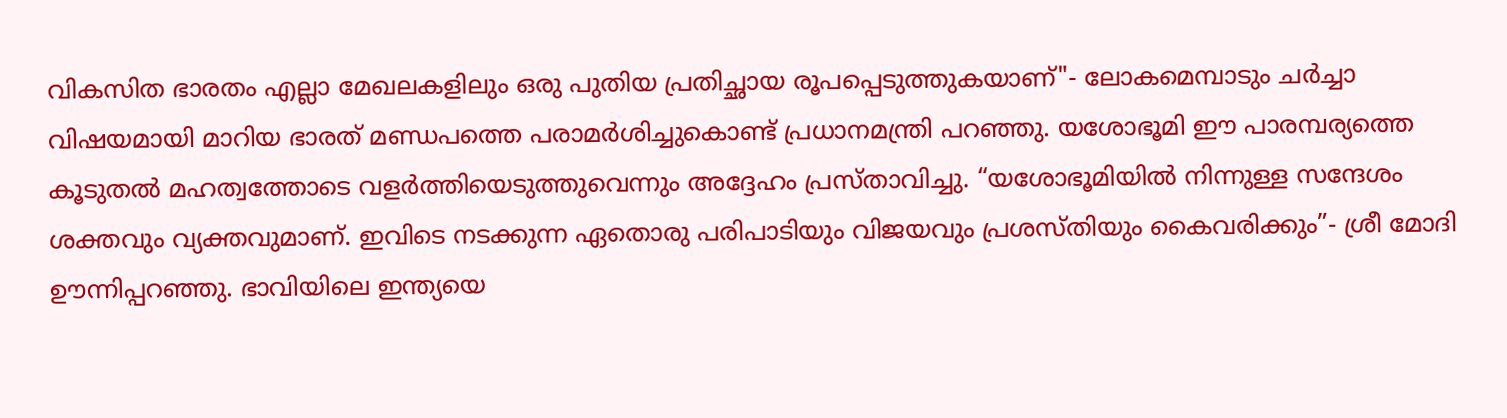വികസിത ഭാരതം എല്ലാ മേഖലകളിലും ഒരു പുതിയ പ്രതിച്ഛായ രൂപപ്പെടുത്തുകയാണ്"- ലോകമെമ്പാടും ചർച്ചാ വിഷയമായി മാറിയ ഭാരത് മണ്ഡപത്തെ പരാമർശിച്ചുകൊണ്ട് പ്രധാനമന്ത്രി പറഞ്ഞു. യശോഭൂമി ഈ പാരമ്പര്യത്തെ കൂടുതൽ മഹത്വത്തോടെ വളർത്തിയെടുത്തുവെന്നും അദ്ദേഹം പ്രസ്താവിച്ചു. “യശോഭൂമിയിൽ നിന്നുള്ള സന്ദേശം ശക്തവും വ്യക്തവുമാണ്. ഇവിടെ നടക്കുന്ന ഏതൊരു പരിപാടിയും വിജയവും പ്രശസ്തിയും കൈവരിക്കും”- ശ്രീ മോദി ഊന്നിപ്പറഞ്ഞു. ഭാവിയിലെ ഇന്ത്യയെ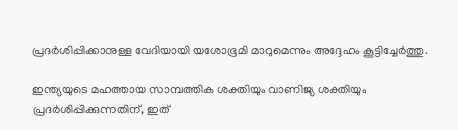പ്രദർശിപ്പിക്കാനുള്ള വേദിയായി യശോഭൂമി മാറുമെന്നും അദ്ദേഹം കൂട്ടിച്ചേർത്തു.

ഇന്ത്യയുടെ മഹത്തായ സാമ്പത്തിക ശക്തിയും വാണിജ്യ ശക്തിയും പ്രദർശിപ്പിക്കുന്നതിന്, ഇത്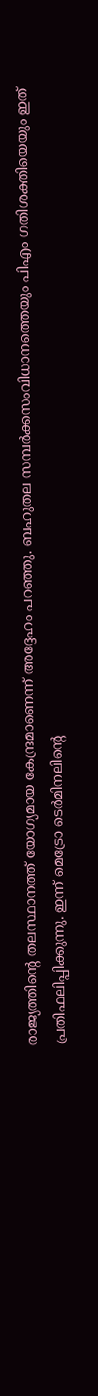രാജ്യത്തിന്റെ തലസ്ഥാനത്ത് യോഗ്യമായ കേന്ദ്രമാണെന്ന് അദ്ദേഹം പറഞ്ഞു. ബഹുതല സമ്പർക്കസംവിധാനത്തെയും പിഎം ഗതിശക്തിയെയും ഇത് പ്രതിഫലിപ്പിക്കുന്നു. ഇന്ന് മെട്രോ ടെർമിനലിന്റെ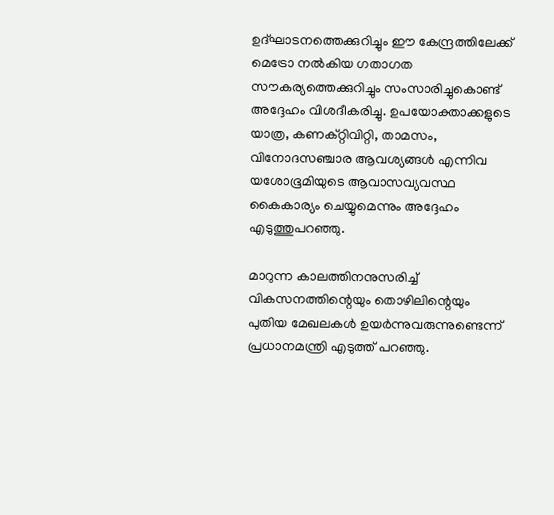ഉദ്ഘാടനത്തെക്കുറിച്ചും ഈ കേന്ദ്രത്തിലേക്ക് മെട്രോ നൽകിയ ഗതാഗത സൗകര്യത്തെക്കുറിച്ചും സംസാരിച്ചുകൊണ്ട് അദ്ദേഹം വിശദീകരിച്ചു. ഉപയോക്താക്കളുടെ യാത്ര, കണക്റ്റിവിറ്റി, താമസം, വിനോദസഞ്ചാര ആവശ്യങ്ങൾ എന്നിവ യശോഭൂമിയുടെ ആവാസവ്യവസ്ഥ കൈകാര്യം ചെയ്യുമെന്നും അദ്ദേഹം എടുത്തുപറഞ്ഞു.

മാറുന്ന കാലത്തിനനുസരിച്ച് വികസനത്തിന്റെയും തൊഴിലിന്റെയും പുതിയ മേഖലകൾ ഉയർന്നുവരുന്നുണ്ടെന്ന് പ്രധാനമന്ത്രി എടുത്ത് പറഞ്ഞു.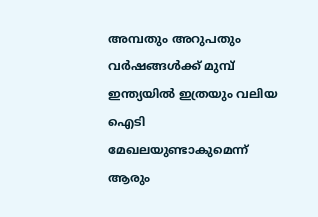അമ്പതും അറുപതും വർഷങ്ങൾക്ക് മുമ്പ് ഇന്ത്യയിൽ ഇത്രയും വലിയ ഐടി മേഖലയുണ്ടാകുമെന്ന് ആരും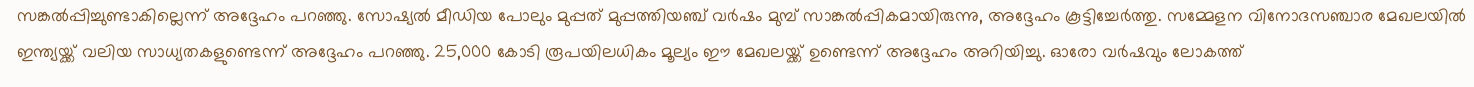സങ്കൽപ്പിച്ചുണ്ടാകില്ലെന്ന് അദ്ദേഹം പറഞ്ഞു. സോഷ്യൽ മീഡിയ പോലും മുപ്പത് മുപ്പത്തിയഞ്ച് വർഷം മുമ്പ് സാങ്കൽപ്പികമായിരുന്നു, അദ്ദേഹം കൂട്ടിച്ചേർത്തു. സമ്മേളന വിനോദസഞ്ചാര മേഖലയിൽ ഇന്ത്യയ്ക്ക് വലിയ സാധ്യതകളുണ്ടെന്ന് അദ്ദേഹം പറഞ്ഞു. 25,000 കോടി രൂപയിലധികം മൂല്യം ഈ മേഖലയ്ക്ക് ഉണ്ടെന്ന് അദ്ദേഹം അറിയിച്ചു. ഓരോ വർഷവും ലോകത്ത്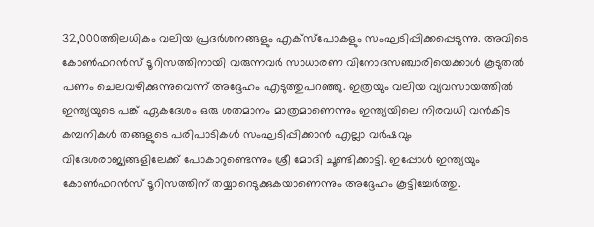32,000ത്തിലധികം വലിയ പ്രദർശനങ്ങളും എക്‌സ്‌പോകളും സംഘടിപ്പിക്കപ്പെടുന്നു. അവിടെ കോൺഫറൻസ് ടൂറിസത്തിനായി വരുന്നവർ സാധാരണ വിനോദസഞ്ചാരിയെക്കാൾ കൂടുതൽ പണം ചെലവഴിക്കുന്നുവെന്ന് അദ്ദേഹം എടുത്തുപറഞ്ഞു. ഇത്രയും വലിയ വ്യവസായത്തിൽ ഇന്ത്യയുടെ പങ്ക് ഏകദേശം ഒരു ശതമാനം മാത്രമാണെന്നും ഇന്ത്യയിലെ നിരവധി വൻകിട കമ്പനികൾ തങ്ങളുടെ പരിപാടികൾ സംഘടിപ്പിക്കാൻ എല്ലാ വർഷവും വിദേശരാജ്യങ്ങളിലേക്ക് പോകാറുണ്ടെന്നും ശ്രീ മോദി ചൂണ്ടിക്കാട്ടി. ഇപ്പോൾ ഇന്ത്യയും കോൺഫറൻസ് ടൂറിസത്തിന് തയ്യാറെടുക്കുകയാണെന്നും അദ്ദേഹം കൂട്ടിച്ചേർത്തു.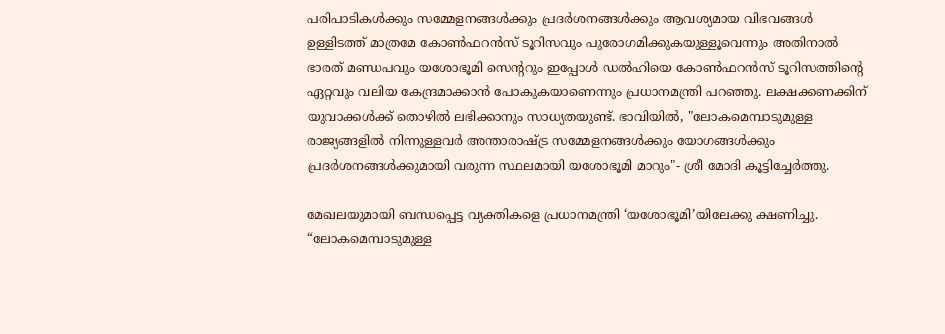പരിപാടികൾക്കും സമ്മേളനങ്ങൾക്കും പ്രദർശനങ്ങൾക്കും ആവശ്യമായ വിഭവങ്ങൾ ഉള്ളിടത്ത് മാത്രമേ കോൺഫറൻസ് ടൂറിസവും പുരോഗമിക്കുകയുള്ളൂവെന്നും അതിനാൽ ഭാരത് മണ്ഡപവും യശോഭൂമി സെന്ററും ഇപ്പോൾ ഡൽഹിയെ കോൺഫറൻസ് ടൂറിസത്തിന്റെ ഏറ്റവും വലിയ കേന്ദ്രമാക്കാൻ പോകുകയാണെന്നും പ്രധാനമന്ത്രി പറഞ്ഞു. ലക്ഷക്കണക്കിന് യുവാക്കൾക്ക് തൊഴിൽ ലഭിക്കാനും സാധ്യതയുണ്ട്. ഭാവിയിൽ, "ലോകമെമ്പാടുമുള്ള രാജ്യങ്ങളിൽ നിന്നുള്ളവർ അന്താരാഷ്ട്ര സമ്മേളനങ്ങൾക്കും യോഗങ്ങൾക്കും  പ്രദർശനങ്ങൾക്കുമായി വരുന്ന സ്ഥലമായി യശോഭൂമി മാറും"- ശ്രീ മോദി കൂട്ടിച്ചേർത്തു.

മേഖലയുമായി ബന്ധപ്പെട്ട വ്യക്തികളെ പ്രധാനമന്ത്രി ‘യശോഭൂമി’യിലേക്കു ക്ഷണിച്ചു. “ലോകമെമ്പാടുമുള്ള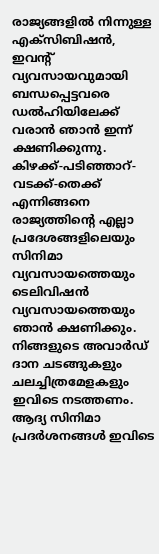രാജ്യങ്ങളിൽ നിന്നുള്ള എക്‌സിബിഷൻ, ഇവന്റ് വ്യവസായവുമായി ബന്ധപ്പെട്ടവരെ ഡൽഹിയിലേക്ക് വരാൻ ഞാൻ ഇന്ന് ക്ഷണിക്കുന്നു. കിഴക്ക്-പടിഞ്ഞാറ്-വടക്ക്-തെക്ക് എന്നിങ്ങനെ രാജ്യത്തിന്റെ എല്ലാ പ്രദേശങ്ങളിലെയും സിനിമാ വ്യവസായത്തെയും ടെലിവിഷൻ വ്യവസായത്തെയും ഞാൻ ക്ഷണിക്കും. നിങ്ങളുടെ അവാർഡ് ദാന ചടങ്ങുകളും ചലച്ചിത്രമേളകളും ഇവിടെ നടത്തണം. ആദ്യ സിനിമാ പ്രദർശനങ്ങൾ ഇവിടെ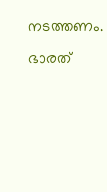നടത്തണം. ഭാരത്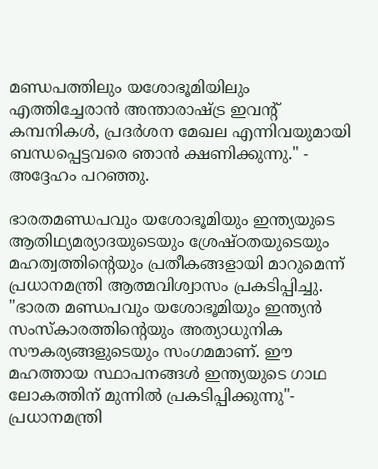മണ്ഡപത്തിലും യശോഭൂമിയിലും എത്തിച്ചേരാൻ അന്താരാഷ്ട്ര ഇവന്റ് കമ്പനികൾ, പ്രദർശന മേഖല എന്നിവയുമായി ബന്ധപ്പെട്ടവരെ ഞാൻ ക്ഷണിക്കുന്നു." - അദ്ദേഹം പറഞ്ഞു.

ഭാരതമണ്ഡപവും യശോഭൂമിയും ഇന്ത്യയുടെ ആതിഥ്യമര്യാദയുടെയും ശ്രേഷ്ഠതയുടെയും മഹത്വത്തിന്റെയും പ്രതീകങ്ങളായി മാറുമെന്ന് പ്രധാനമന്ത്രി ആത്മവിശ്വാസം പ്രകടിപ്പിച്ചു. "ഭാരത മണ്ഡപവും യശോഭൂമിയും ഇന്ത്യൻ സംസ്‌കാരത്തിന്റെയും അത്യാധുനിക സൗകര്യങ്ങളുടെയും സംഗമമാണ്. ഈ മഹത്തായ സ്ഥാപനങ്ങൾ ഇന്ത്യയുടെ ഗാഥ ലോകത്തിന് മുന്നിൽ പ്രകടിപ്പിക്കുന്നു"- പ്രധാനമന്ത്രി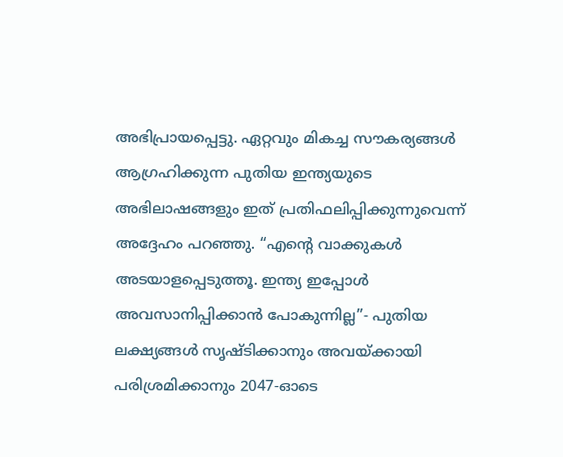അഭിപ്രായപ്പെട്ടു. ഏറ്റവും മികച്ച സൗകര്യങ്ങൾ ആഗ്രഹിക്കുന്ന പുതിയ ഇന്ത്യയുടെ അഭിലാഷങ്ങളും ഇത് പ്രതിഫലിപ്പിക്കുന്നുവെന്ന് അദ്ദേഹം പറഞ്ഞു. “എന്റെ വാക്കുകൾ അടയാളപ്പെടുത്തൂ. ഇന്ത്യ ഇപ്പോൾ അവസാനിപ്പിക്കാൻ പോകുന്നില്ല”- പുതിയ ലക്ഷ്യങ്ങൾ സൃഷ്ടിക്കാനും അവയ്‌ക്കായി പരിശ്രമിക്കാനും 2047-ഓടെ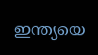ഇന്ത്യയെ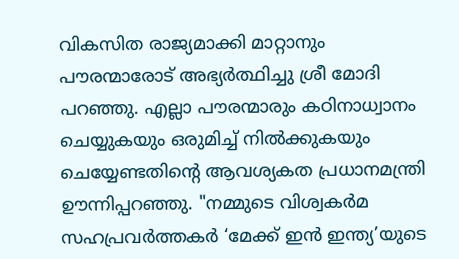വികസിത രാജ്യമാക്കി മാറ്റാനും പൗരന്മാരോട് അഭ്യർത്ഥിച്ചു ശ്രീ മോദി പറഞ്ഞു. എല്ലാ പൗരന്മാരും കഠിനാധ്വാനം ചെയ്യുകയും ഒരുമിച്ച് നിൽക്കുകയും ചെയ്യേണ്ടതിന്റെ ആവശ്യകത പ്രധാനമന്ത്രി ഊന്നിപ്പറഞ്ഞു. "നമ്മുടെ വിശ്വകർമ സഹപ്രവർത്തകർ ‘മേക്ക് ഇൻ ഇന്ത്യ’യുടെ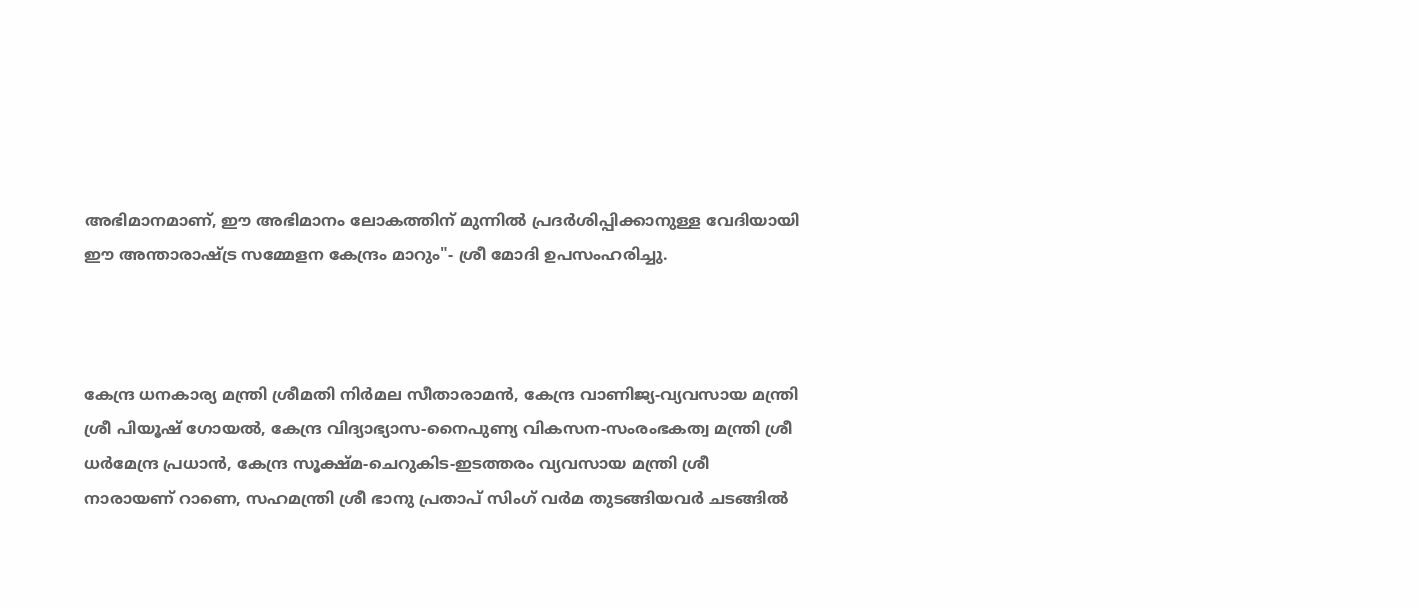അഭിമാനമാണ്, ഈ അഭിമാനം ലോകത്തിന് മുന്നിൽ പ്രദർശിപ്പിക്കാനുള്ള വേദിയായി ഈ അന്താരാഷ്ട്ര സമ്മേളന കേന്ദ്രം മാറും"- ശ്രീ മോദി ഉപസംഹരിച്ചു.



കേന്ദ്ര ധനകാര്യ മന്ത്രി ശ്രീമതി നിർമല സീതാരാമൻ, കേന്ദ്ര വാണിജ്യ-വ്യവസായ മന്ത്രി ശ്രീ പിയൂഷ് ഗോയൽ, കേന്ദ്ര വിദ്യാഭ്യാസ-നൈപുണ്യ വികസന-സംരംഭകത്വ മന്ത്രി ശ്രീ ധർമേന്ദ്ര പ്രധാൻ, കേന്ദ്ര സൂക്ഷ്മ-ചെറുകിട-ഇടത്തരം വ്യവസായ മന്ത്രി ശ്രീ നാരായണ് റാണെ, സഹമന്ത്രി ശ്രീ ഭാനു പ്രതാപ് സിംഗ് വർമ തുടങ്ങിയവർ ചടങ്ങിൽ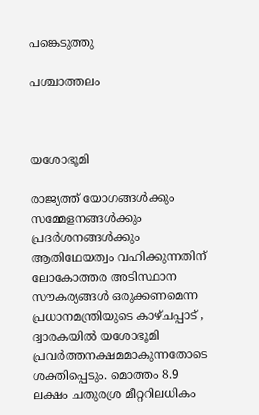പങ്കെടുത്തു

പശ്ചാത്തലം



യശോഭൂമി

രാജ്യത്ത് യോഗങ്ങൾക്കും സമ്മേളനങ്ങൾക്കും പ്രദർശനങ്ങൾക്കും ആതിഥേയത്വം വഹിക്കുന്നതിന് ലോകോത്തര അടിസ്ഥാന സൗകര്യങ്ങൾ ഒരുക്കണമെന്ന പ്രധാനമന്ത്രിയുടെ കാഴ്ചപ്പാട് , ദ്വാരകയിൽ യശോഭൂമി പ്രവർത്തനക്ഷമമാകുന്നതോടെ ശക്തിപ്പെടും. മൊത്തം 8.9 ലക്ഷം ചതുരശ്ര മീറ്ററിലധികം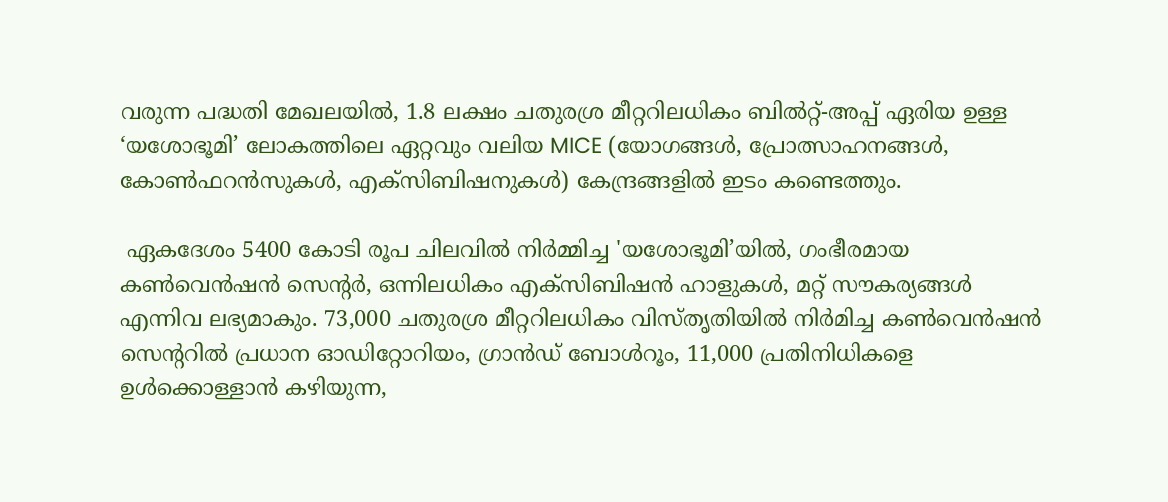വരുന്ന പദ്ധതി മേഖലയിൽ, 1.8 ലക്ഷം ചതുരശ്ര മീറ്ററിലധികം ബിൽറ്റ്-അപ്പ് ഏരിയ ഉള്ള ‘യശോഭൂമി’ ലോകത്തിലെ ഏറ്റവും വലിയ MICE (യോഗങ്ങൾ, പ്രോത്സാഹനങ്ങൾ, കോൺഫറൻസുകൾ, എക്സിബിഷനുകൾ) കേന്ദ്രങ്ങളിൽ ഇടം കണ്ടെത്തും.

 ഏകദേശം 5400 കോടി രൂപ ചിലവിൽ നിർമ്മിച്ച 'യശോഭൂമി’യിൽ, ഗംഭീരമായ കൺവെൻഷൻ സെന്റർ, ഒന്നിലധികം എക്സിബിഷൻ ഹാളുകൾ, മറ്റ് സൗകര്യങ്ങൾ എന്നിവ ലഭ്യമാകും. 73,000 ചതുരശ്ര മീറ്ററിലധികം വിസ്തൃതിയിൽ നിർമിച്ച കൺവെൻഷൻ സെന്ററിൽ പ്രധാന ഓഡിറ്റോറിയം, ഗ്രാൻഡ് ബോൾറൂം, 11,000 പ്രതിനിധികളെ ഉൾക്കൊള്ളാൻ കഴിയുന്ന,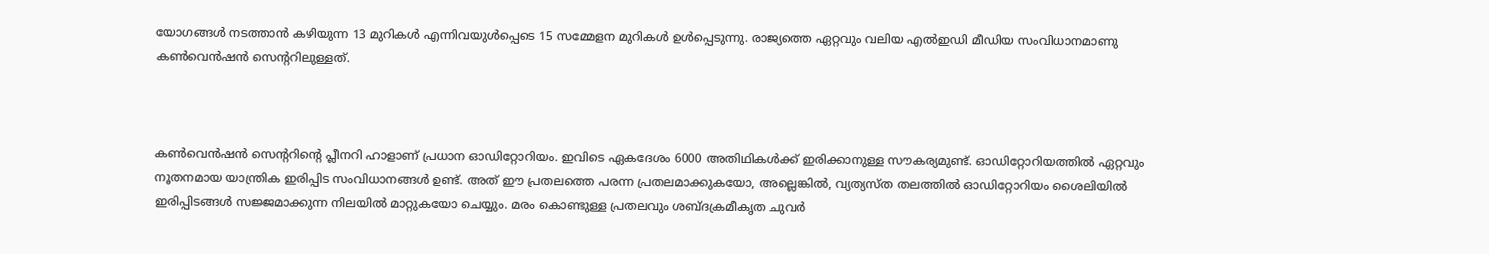യോഗങ്ങൾ നടത്താൻ കഴിയുന്ന 13 മുറികൾ എന്നിവയുൾപ്പെടെ 15 സമ്മേളന മുറികൾ ഉൾപ്പെടുന്നു. രാജ്യത്തെ ഏറ്റവും വലിയ എൽഇഡി മീഡിയ സംവിധാനമാണു കൺവെൻഷൻ സെന്ററിലുള്ളത്.



കൺവെൻഷൻ സെന്ററിന്റെ പ്ലീനറി ഹാളാണ് പ്രധാന ഓഡിറ്റോറിയം. ഇവിടെ ഏകദേശം 6000 അതിഥികൾക്ക് ഇരിക്കാനുള്ള സൗകര്യമുണ്ട്. ഓഡിറ്റോറിയത്തിൽ ഏറ്റവും നൂതനമായ യാന്ത്രിക ഇരിപ്പിട സംവിധാനങ്ങൾ ഉണ്ട്. അത് ഈ പ്രതലത്തെ പരന്ന പ്രതലമാക്കുകയോ, അല്ലെങ്കിൽ, വ്യത്യസ്ത തലത്തിൽ ഓഡിറ്റോറിയം ശൈലിയിൽ ഇരിപ്പിടങ്ങൾ സജ്ജമാക്കുന്ന നിലയിൽ മാറ്റുകയോ ചെയ്യും. മരം കൊണ്ടുള്ള പ്രതലവും ശബ്ദക്രമീകൃത ചുവർ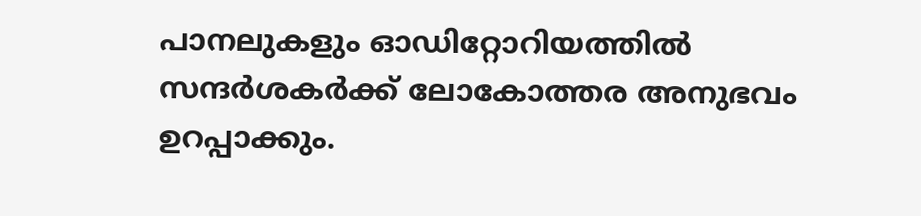പാനലുകളും ഓഡിറ്റോറിയത്തിൽ സന്ദർശകർക്ക് ലോകോത്തര അനുഭവം ഉറപ്പാക്കും.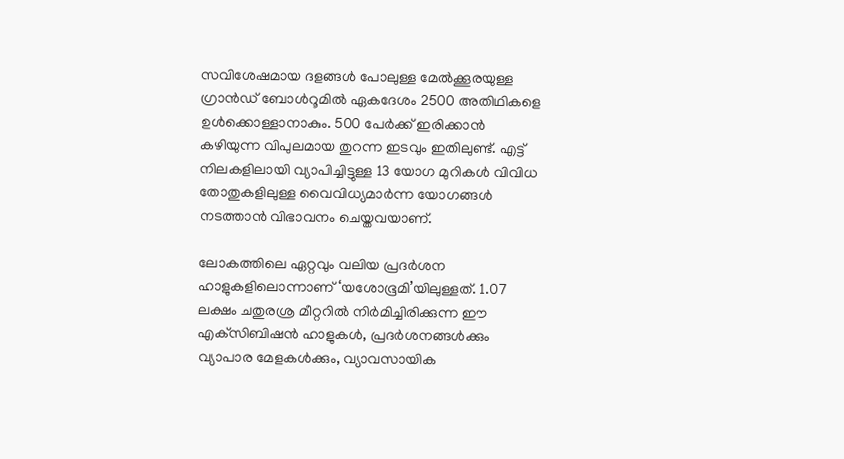സവിശേഷമായ ദളങ്ങൾ പോലുള്ള മേൽക്കൂരയുള്ള ഗ്രാൻഡ് ബോൾറൂമിൽ ഏകദേശം 2500 അതിഥികളെ ഉൾക്കൊള്ളാനാകും. 500 പേർക്ക് ഇരിക്കാൻ കഴിയുന്ന വിപുലമായ തുറന്ന ഇടവും ഇതിലുണ്ട്. എട്ട് നിലകളിലായി വ്യാപിച്ചിട്ടുള്ള 13 യോഗ മുറികൾ വിവിധ തോതുകളിലുള്ള വൈവിധ്യമാർന്ന യോഗങ്ങൾ നടത്താൻ വിഭാവനം ചെയ്തവയാണ്.

ലോകത്തിലെ ഏറ്റവും വലിയ പ്രദർശന ഹാളുകളിലൊന്നാണ് ‘യശോഭൂമി’യിലുള്ളത്. 1.07 ലക്ഷം ചതുരശ്ര മീറ്ററിൽ നിർമിച്ചിരിക്കുന്ന ഈ എക്‌സിബിഷൻ ഹാളുകൾ, പ്രദർശനങ്ങൾക്കും വ്യാപാര മേളകൾക്കും, വ്യാവസായിക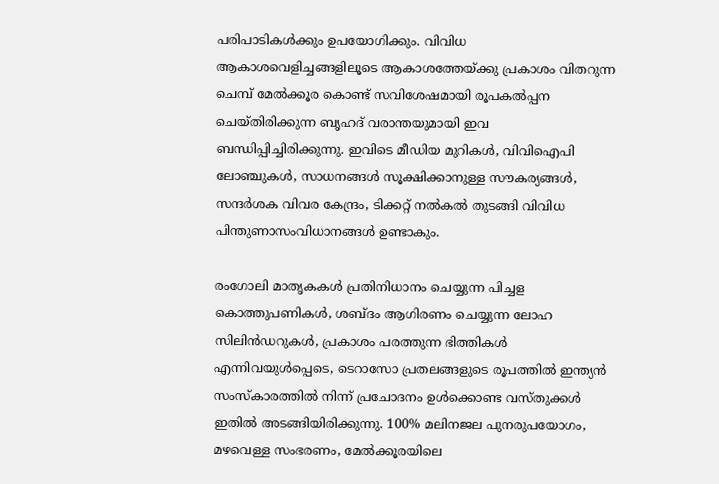പരിപാടികൾക്കും ഉപയോഗിക്കും. വിവിധ ആകാശവെളിച്ചങ്ങളിലൂടെ ആകാശത്തേയ്ക്കു പ്രകാശം വിതറുന്ന ചെമ്പ് മേൽക്കൂര കൊണ്ട് സവിശേഷമായി രൂപകൽപ്പന ചെയ്‌തിരിക്കുന്ന ബൃഹദ് വരാന്തയുമായി ഇവ ബന്ധിപ്പിച്ചിരിക്കുന്നു. ഇവിടെ മീഡിയ മുറികൾ, വിവിഐപി ലോഞ്ചുകൾ, സാധനങ്ങൾ സൂക്ഷിക്കാനുള്ള സൗകര്യങ്ങൾ, സന്ദർശക വിവര കേന്ദ്രം, ടിക്കറ്റ് നൽകൽ തുടങ്ങി വിവിധ പിന്തുണാസംവിധാനങ്ങൾ ഉണ്ടാകും.

രംഗോലി മാതൃകകൾ പ്രതിനിധാനം ചെയ്യുന്ന പിച്ചള കൊത്തുപണികൾ, ശബ്ദം ആഗിരണം ചെയ്യുന്ന ലോഹ സിലിൻഡറുകൾ, പ്രകാശം പരത്തുന്ന ഭിത്തികൾ എന്നിവയുൾപ്പെടെ, ടെറാസോ പ്രതലങ്ങളുടെ രൂപത്തിൽ ഇന്ത്യൻ സംസ്കാരത്തിൽ നിന്ന് പ്രചോദനം ഉൾക്കൊണ്ട വസ്തുക്കൾ ഇതിൽ അടങ്ങിയിരിക്കുന്നു. 100% മലിനജല പുനരുപയോഗം, മഴവെള്ള സംഭരണം, മേൽക്കൂരയിലെ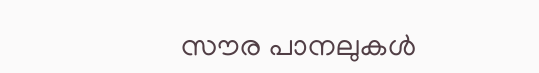സൗര പാനലുകൾ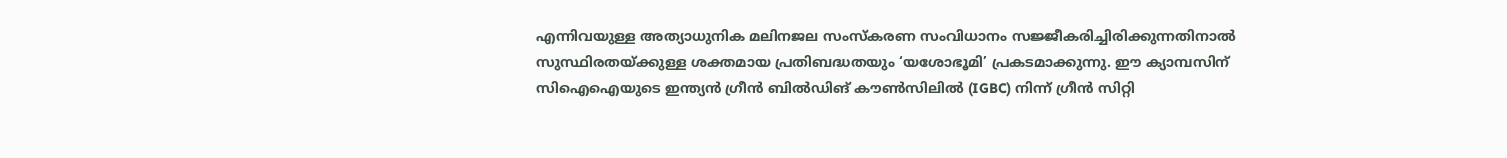എന്നിവയുള്ള അത്യാധുനിക മലിനജല സംസ്‌കരണ സംവിധാനം സജ്ജീകരിച്ചിരിക്കുന്നതിനാൽ സുസ്ഥിരതയ്‌ക്കുള്ള ശക്തമായ പ്രതിബദ്ധതയും ‘യശോഭൂമി’ പ്രകടമാക്കുന്നു. ഈ ക്യാമ്പസിന് സിഐഐയുടെ ഇന്ത്യൻ ഗ്രീൻ ബിൽഡിങ് കൗൺസിലിൽ (IGBC) നിന്ന് ഗ്രീൻ സിറ്റി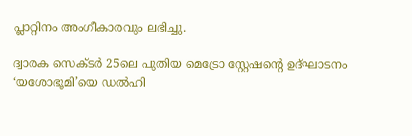പ്ലാറ്റിനം അംഗീകാരവും ലഭിച്ചു.

ദ്വാരക സെക്ടർ 25ലെ പുതിയ മെട്രോ സ്റ്റേഷന്റെ ഉദ്ഘാടനം ‘യശോഭൂമി’യെ ഡൽഹി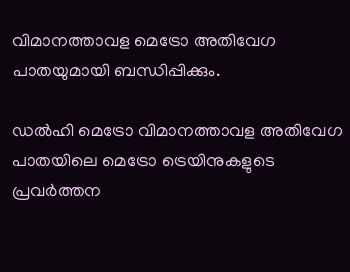വിമാനത്താവള മെട്രോ അതിവേഗ പാതയുമായി ബന്ധിപ്പിക്കും.

ഡൽഹി മെട്രോ വിമാനത്താവള അതിവേഗ പാതയിലെ മെട്രോ ട്രെയിനുകളുടെ പ്രവർത്തന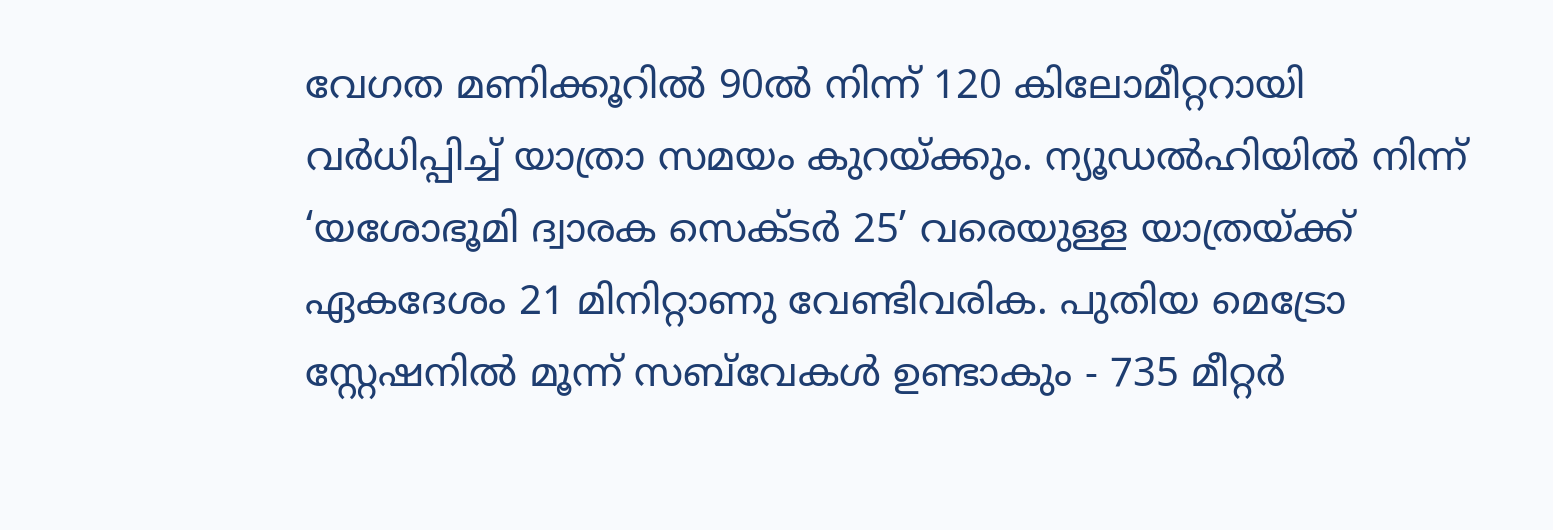വേഗത മണിക്കൂറിൽ 90ൽ നിന്ന് 120 കിലോമീറ്ററായി വർധിപ്പിച്ച് യാത്രാ സമയം കുറയ്ക്കും. ന്യൂഡൽഹിയിൽ നിന്ന് ‘യശോഭൂമി ദ്വാരക സെക്ടർ 25’ വരെയുള്ള യാത്രയ്ക്ക് ഏകദേശം 21 മിനിറ്റാണു വേണ്ടിവരിക. പുതിയ മെട്രോ സ്റ്റേഷനിൽ മൂന്ന് സബ്‌വേകൾ ഉണ്ടാകും - 735 മീറ്റർ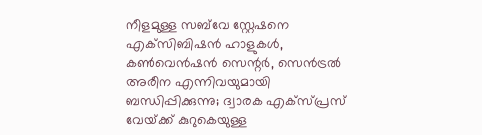നീളമുള്ള സബ്‌വേ സ്റ്റേഷനെ എക്‌സിബിഷൻ ഹാളുകൾ, കൺവെൻഷൻ സെന്റർ, സെൻട്രൽ അരീന എന്നിവയുമായി ബന്ധിപ്പിക്കുന്നു; ദ്വാരക എക്‌സ്‌പ്രസ് വേയ്‌ക്ക് കുറുകെയുള്ള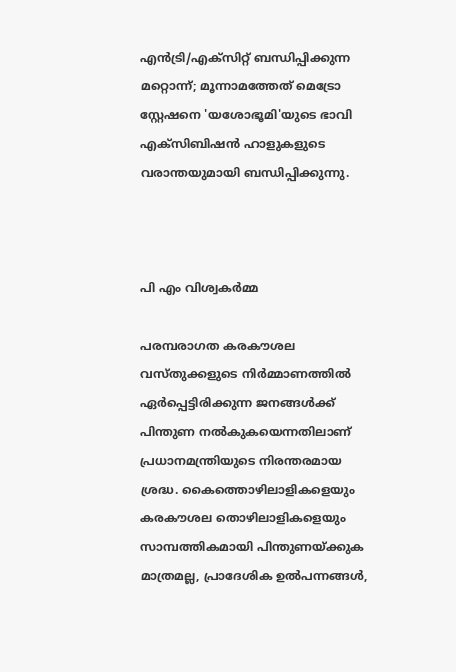എൻട്രി/എക്‌സിറ്റ് ബന്ധിപ്പിക്കുന്ന മറ്റൊന്ന്; മൂന്നാമത്തേത് മെട്രോ സ്റ്റേഷനെ 'യശോഭൂമി'യുടെ ഭാവി എക്സിബിഷൻ ഹാളുകളുടെ വരാന്തയുമായി ബന്ധിപ്പിക്കുന്നു.



പി എം വിശ്വകർമ്മ

പരമ്പരാഗത കരകൗശല വസ്തുക്കളുടെ നിർമ്മാണത്തിൽ ഏർപ്പെട്ടിരിക്കുന്ന ജനങ്ങൾക്ക് പിന്തുണ നൽകുകയെന്നതിലാണ് പ്രധാനമന്ത്രിയുടെ നിരന്തരമായ ശ്രദ്ധ. കൈത്തൊഴിലാളികളെയും കരകൗശല തൊഴിലാളികളെയും സാമ്പത്തികമായി പിന്തുണയ്ക്കുക മാത്രമല്ല, പ്രാദേശിക ഉൽപന്നങ്ങൾ,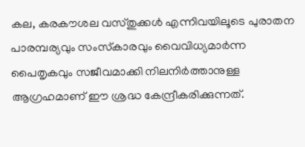കല, കരകൗശല വസ്തുക്കൾ എന്നിവയിലൂടെ പുരാതന പാരമ്പര്യവും സംസ്‌കാരവും വൈവിധ്യമാർന്ന പൈതൃകവും സജീവമാക്കി നിലനിർത്താനുള്ള ആഗ്രഹമാണ് ഈ ശ്രദ്ധ കേന്ദ്രീകരിക്കുന്നത്.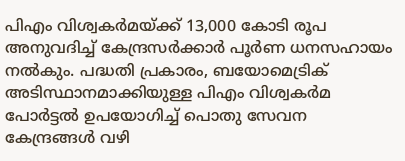പിഎം വിശ്വകർമയ്ക്ക് 13,000 കോടി രൂപ അനുവദിച്ച് കേന്ദ്രസർക്കാർ പൂർണ ധനസഹായം നൽകും. പദ്ധതി പ്രകാരം, ബയോമെട്രിക് അടിസ്ഥാനമാക്കിയുള്ള പിഎം വിശ്വകർമ പോർട്ടൽ ഉപയോഗിച്ച് പൊതു സേവന കേന്ദ്രങ്ങൾ വഴി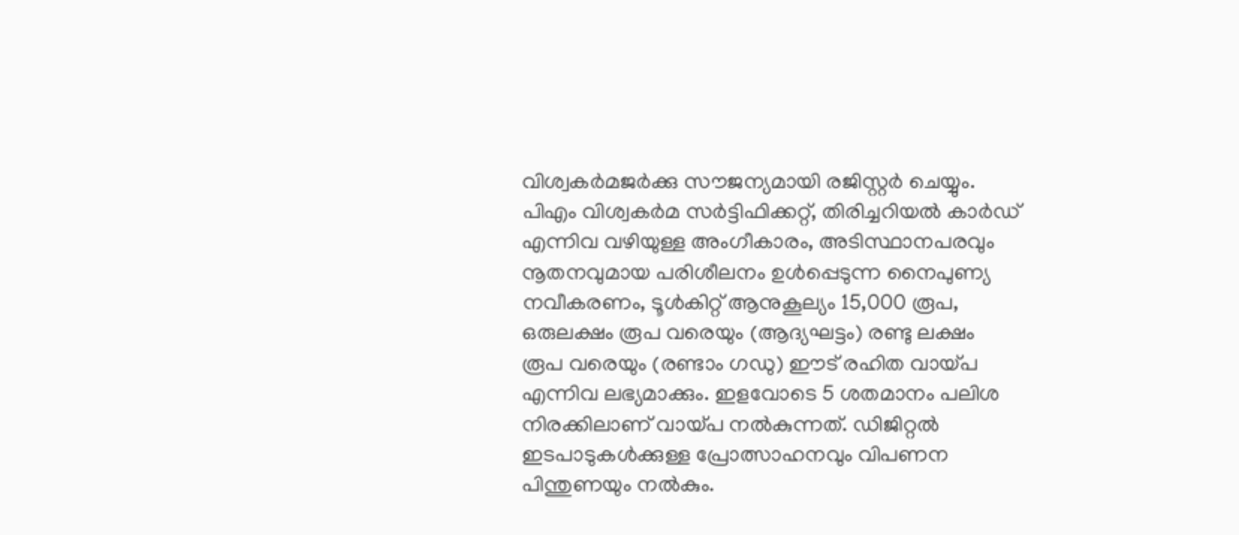വിശ്വകർമജർക്കു സൗജന്യമായി രജിസ്റ്റർ ചെയ്യും. പിഎം വിശ്വകർമ സർട്ടിഫിക്കറ്റ്, തിരിച്ചറിയൽ കാർഡ് എന്നിവ വഴിയുള്ള അംഗീകാരം, അടിസ്ഥാനപരവും നൂതനവുമായ പരിശീലനം ഉൾപ്പെടുന്ന നൈപുണ്യ നവീകരണം, ടൂൾകിറ്റ് ആനുകൂല്യം 15,000 രൂപ, ഒരുലക്ഷം രൂപ വരെയും (ആദ്യഘട്ടം) രണ്ടു ലക്ഷം രൂപ വരെയും (രണ്ടാം ഗഡു) ഈട് രഹിത വായ്പ എന്നിവ ലഭ്യമാക്കും. ഇളവോടെ 5 ശതമാനം പലിശ നിരക്കിലാണ് വായ്പ നൽകുന്നത്. ഡിജിറ്റൽ ഇടപാടുകൾക്കുള്ള പ്രോത്സാഹനവും വിപണന പിന്തുണയും നൽകും.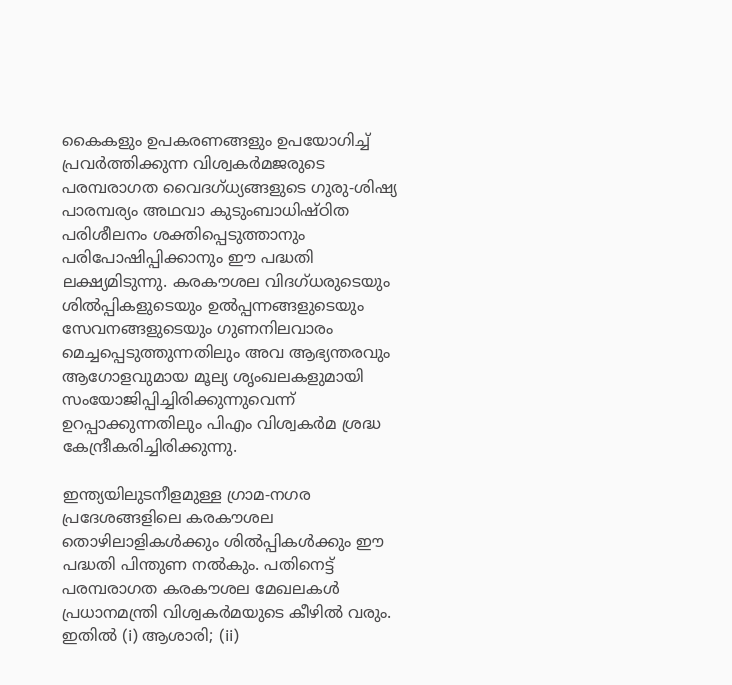കൈകളും ഉപകരണങ്ങളും ഉപയോഗിച്ച് പ്രവർത്തിക്കുന്ന വിശ്വകർമജരുടെ പരമ്പരാഗത വൈദഗ്ധ്യങ്ങളുടെ ഗുരു-ശിഷ്യ പാരമ്പര്യം അഥവാ കുടുംബാധിഷ്ഠിത പരിശീലനം ശക്തിപ്പെടുത്താനും പരിപോഷിപ്പിക്കാനും ഈ പദ്ധതി ലക്ഷ്യമിടുന്നു. കരകൗശല വിദഗ്ധരുടെയും ശിൽപ്പികളുടെയും ഉൽപ്പന്നങ്ങളുടെയും സേവനങ്ങളുടെയും ഗുണനിലവാരം മെച്ചപ്പെടുത്തുന്നതിലും അവ ആഭ്യന്തരവും ആഗോളവുമായ മൂല്യ ശൃംഖലകളുമായി സംയോജിപ്പിച്ചിരിക്കുന്നുവെന്ന് ഉറപ്പാക്കുന്നതിലും പിഎം വിശ്വകർമ ശ്രദ്ധ കേന്ദ്രീകരിച്ചിരിക്കുന്നു.

ഇന്ത്യയിലുടനീളമുള്ള ഗ്രാമ-നഗര പ്രദേശങ്ങളിലെ കരകൗശല തൊഴിലാളികൾക്കും ശിൽപ്പികൾക്കും ഈ പദ്ധതി പിന്തുണ നൽകും. പതിനെട്ട് പരമ്പരാഗത കരകൗശല മേഖലകൾ പ്രധാനമന്ത്രി വിശ്വകർമയുടെ കീഴിൽ വരും. ഇതിൽ (i) ആശാരി; (ii)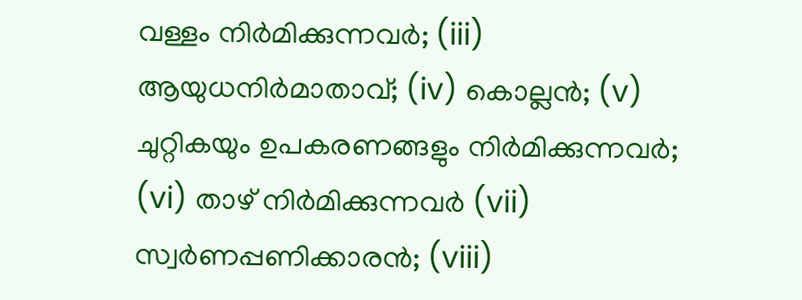വള്ളം നിർമിക്കുന്നവർ; (iii) ആയുധനിർമാതാവ്; (iv) കൊല്ലൻ; (v) ചുറ്റികയും ഉപകരണങ്ങളും നിർമിക്കുന്നവർ; (vi) താഴ് നിർമിക്കുന്നവർ (vii) സ്വർണപ്പണിക്കാരൻ; (viii)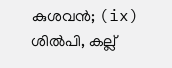കുശവൻ; (ix) ശിൽപി, കല്ല്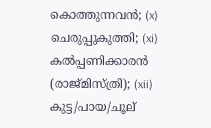കൊത്തുന്നവൻ; (x) ചെരുപ്പുകുത്തി; (xi) കൽപ്പണിക്കാരൻ (രാജ്മിസ്‌ത്രി); (xii) കുട്ട/പായ/ചൂല്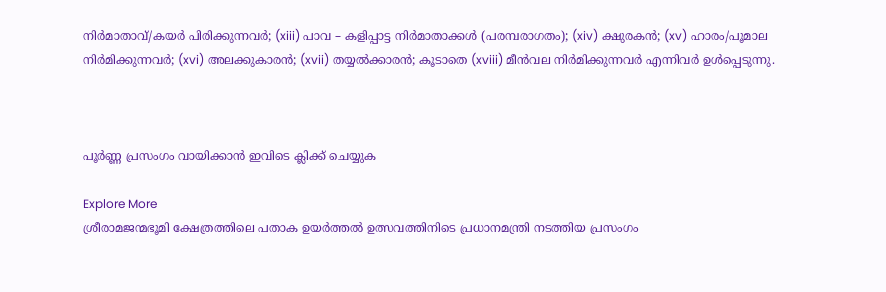നിർമാതാവ്/കയർ പിരിക്കുന്നവർ; (xiii) പാവ – കളിപ്പാട്ട നിർമാതാക്കൾ (പരമ്പരാഗതം); (xiv) ക്ഷുരകൻ; (xv) ഹാരം/പൂമാല നിർമിക്കുന്നവർ; (xvi) അലക്കുകാരൻ; (xvii) തയ്യൽക്കാരൻ; കൂടാതെ (xviii) മീൻവല നിർമിക്കുന്നവർ എന്നിവർ ഉൾപ്പെടുന്നു.



പൂർണ്ണ പ്രസംഗം വായിക്കാൻ ഇവിടെ ക്ലിക്ക് ചെയ്യുക

Explore More
ശ്രീരാമജന്മഭൂമി ക്ഷേത്രത്തിലെ പതാക ഉയർത്തൽ ഉത്സവത്തിനിടെ പ്രധാനമന്ത്രി നടത്തിയ പ്രസംഗം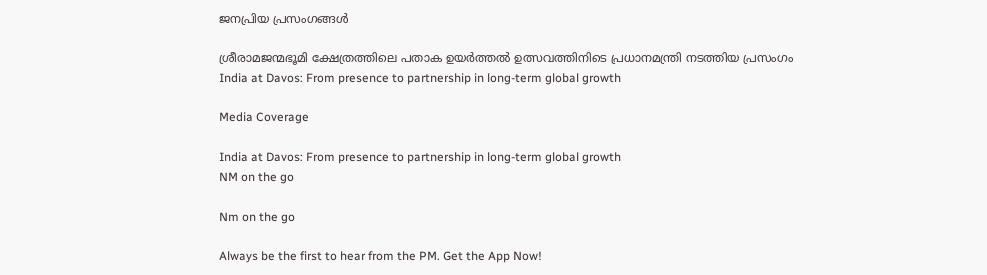ജനപ്രിയ പ്രസംഗങ്ങൾ

ശ്രീരാമജന്മഭൂമി ക്ഷേത്രത്തിലെ പതാക ഉയർത്തൽ ഉത്സവത്തിനിടെ പ്രധാനമന്ത്രി നടത്തിയ പ്രസംഗം
India at Davos: From presence to partnership in long-term global growth

Media Coverage

India at Davos: From presence to partnership in long-term global growth
NM on the go

Nm on the go

Always be the first to hear from the PM. Get the App Now!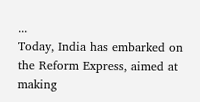...
Today, India has embarked on the Reform Express, aimed at making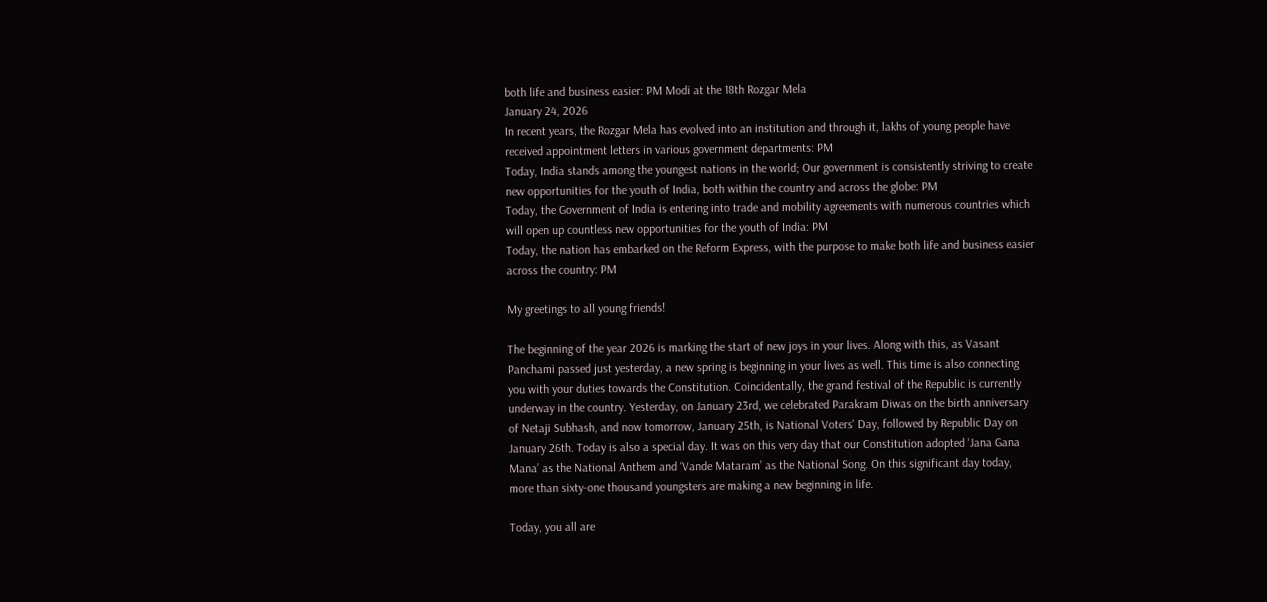both life and business easier: PM Modi at the 18th Rozgar Mela
January 24, 2026
In recent years, the Rozgar Mela has evolved into an institution and through it, lakhs of young people have received appointment letters in various government departments: PM
Today, India stands among the youngest nations in the world; Our government is consistently striving to create new opportunities for the youth of India, both within the country and across the globe: PM
Today, the Government of India is entering into trade and mobility agreements with numerous countries which will open up countless new opportunities for the youth of India: PM
Today, the nation has embarked on the Reform Express, with the purpose to make both life and business easier across the country: PM

My greetings to all young friends!

The beginning of the year 2026 is marking the start of new joys in your lives. Along with this, as Vasant Panchami passed just yesterday, a new spring is beginning in your lives as well. This time is also connecting you with your duties towards the Constitution. Coincidentally, the grand festival of the Republic is currently underway in the country. Yesterday, on January 23rd, we celebrated Parakram Diwas on the birth anniversary of Netaji Subhash, and now tomorrow, January 25th, is National Voters' Day, followed by Republic Day on January 26th. Today is also a special day. It was on this very day that our Constitution adopted ‘Jana Gana Mana’ as the National Anthem and ‘Vande Mataram’ as the National Song. On this significant day today, more than sixty-one thousand youngsters are making a new beginning in life.

Today, you all are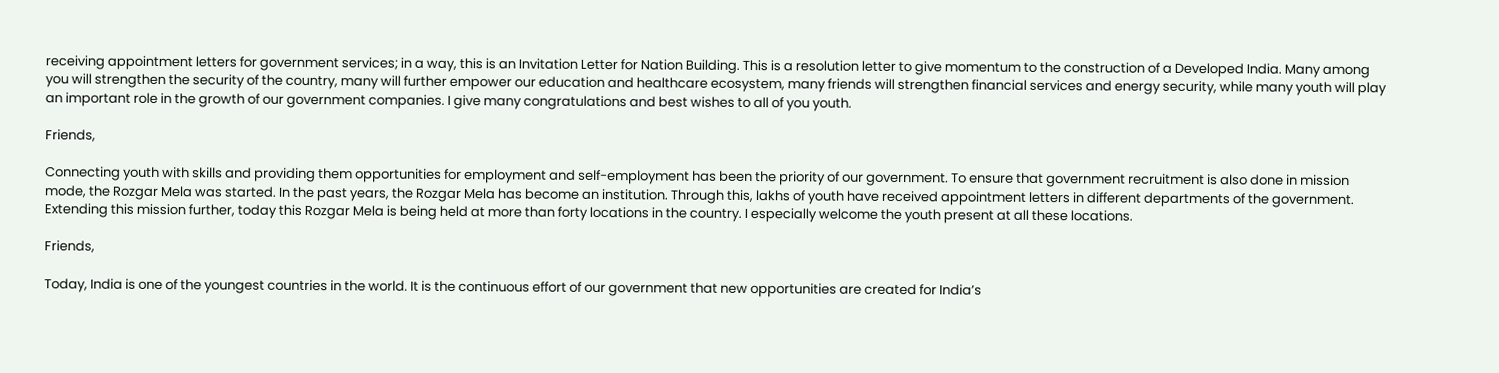receiving appointment letters for government services; in a way, this is an Invitation Letter for Nation Building. This is a resolution letter to give momentum to the construction of a Developed India. Many among you will strengthen the security of the country, many will further empower our education and healthcare ecosystem, many friends will strengthen financial services and energy security, while many youth will play an important role in the growth of our government companies. I give many congratulations and best wishes to all of you youth.

Friends,

Connecting youth with skills and providing them opportunities for employment and self-employment has been the priority of our government. To ensure that government recruitment is also done in mission mode, the Rozgar Mela was started. In the past years, the Rozgar Mela has become an institution. Through this, lakhs of youth have received appointment letters in different departments of the government. Extending this mission further, today this Rozgar Mela is being held at more than forty locations in the country. I especially welcome the youth present at all these locations.

Friends,

Today, India is one of the youngest countries in the world. It is the continuous effort of our government that new opportunities are created for India’s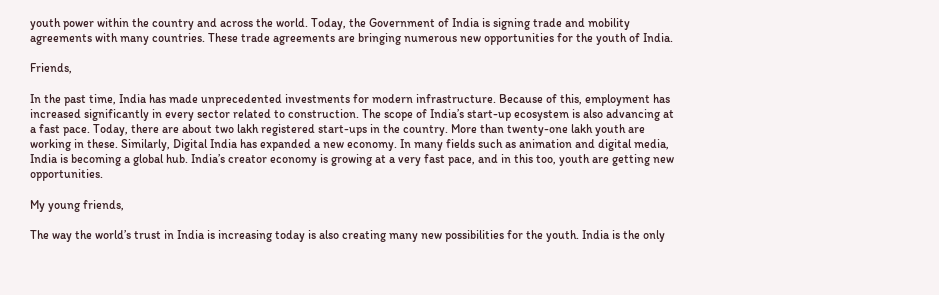youth power within the country and across the world. Today, the Government of India is signing trade and mobility agreements with many countries. These trade agreements are bringing numerous new opportunities for the youth of India.

Friends,

In the past time, India has made unprecedented investments for modern infrastructure. Because of this, employment has increased significantly in every sector related to construction. The scope of India’s start-up ecosystem is also advancing at a fast pace. Today, there are about two lakh registered start-ups in the country. More than twenty-one lakh youth are working in these. Similarly, Digital India has expanded a new economy. In many fields such as animation and digital media, India is becoming a global hub. India’s creator economy is growing at a very fast pace, and in this too, youth are getting new opportunities.

My young friends,

The way the world’s trust in India is increasing today is also creating many new possibilities for the youth. India is the only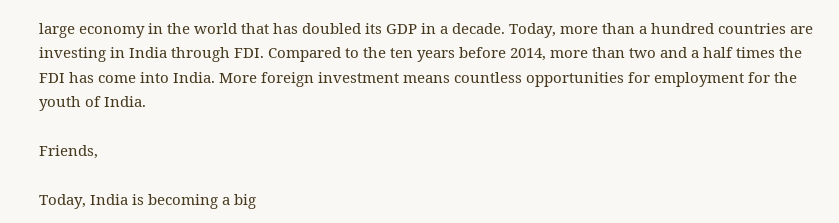large economy in the world that has doubled its GDP in a decade. Today, more than a hundred countries are investing in India through FDI. Compared to the ten years before 2014, more than two and a half times the FDI has come into India. More foreign investment means countless opportunities for employment for the youth of India.

Friends,

Today, India is becoming a big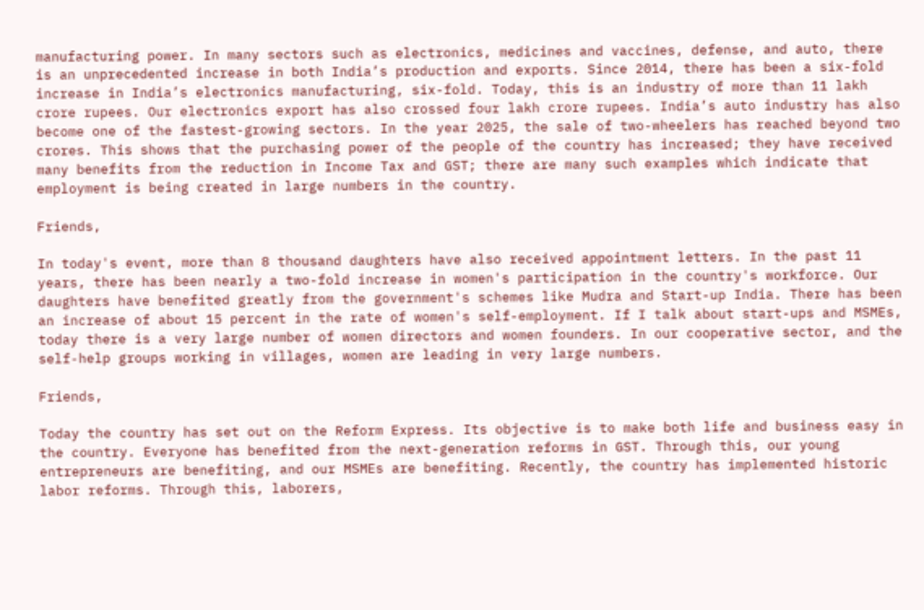manufacturing power. In many sectors such as electronics, medicines and vaccines, defense, and auto, there is an unprecedented increase in both India’s production and exports. Since 2014, there has been a six-fold increase in India’s electronics manufacturing, six-fold. Today, this is an industry of more than 11 lakh crore rupees. Our electronics export has also crossed four lakh crore rupees. India’s auto industry has also become one of the fastest-growing sectors. In the year 2025, the sale of two-wheelers has reached beyond two crores. This shows that the purchasing power of the people of the country has increased; they have received many benefits from the reduction in Income Tax and GST; there are many such examples which indicate that employment is being created in large numbers in the country.

Friends,

In today's event, more than 8 thousand daughters have also received appointment letters. In the past 11 years, there has been nearly a two-fold increase in women's participation in the country's workforce. Our daughters have benefited greatly from the government's schemes like Mudra and Start-up India. There has been an increase of about 15 percent in the rate of women's self-employment. If I talk about start-ups and MSMEs, today there is a very large number of women directors and women founders. In our cooperative sector, and the self-help groups working in villages, women are leading in very large numbers.

Friends,

Today the country has set out on the Reform Express. Its objective is to make both life and business easy in the country. Everyone has benefited from the next-generation reforms in GST. Through this, our young entrepreneurs are benefiting, and our MSMEs are benefiting. Recently, the country has implemented historic labor reforms. Through this, laborers,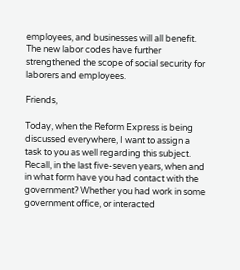employees, and businesses will all benefit. The new labor codes have further strengthened the scope of social security for laborers and employees.

Friends,

Today, when the Reform Express is being discussed everywhere, I want to assign a task to you as well regarding this subject. Recall, in the last five-seven years, when and in what form have you had contact with the government? Whether you had work in some government office, or interacted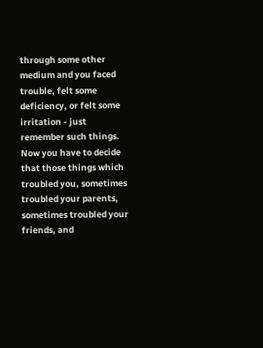through some other medium and you faced trouble, felt some deficiency, or felt some irritation - just remember such things. Now you have to decide that those things which troubled you, sometimes troubled your parents, sometimes troubled your friends, and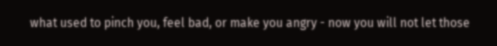what used to pinch you, feel bad, or make you angry - now you will not let those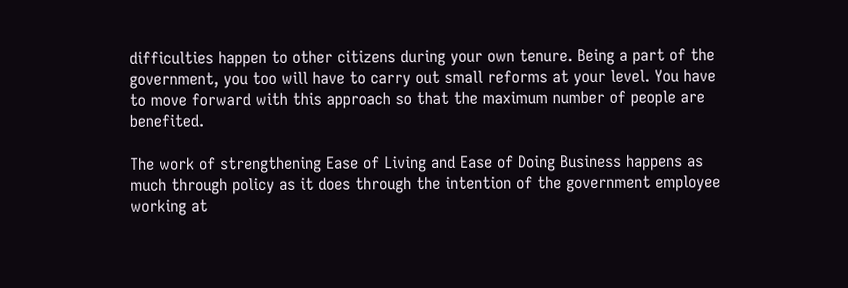difficulties happen to other citizens during your own tenure. Being a part of the government, you too will have to carry out small reforms at your level. You have to move forward with this approach so that the maximum number of people are benefited.

The work of strengthening Ease of Living and Ease of Doing Business happens as much through policy as it does through the intention of the government employee working at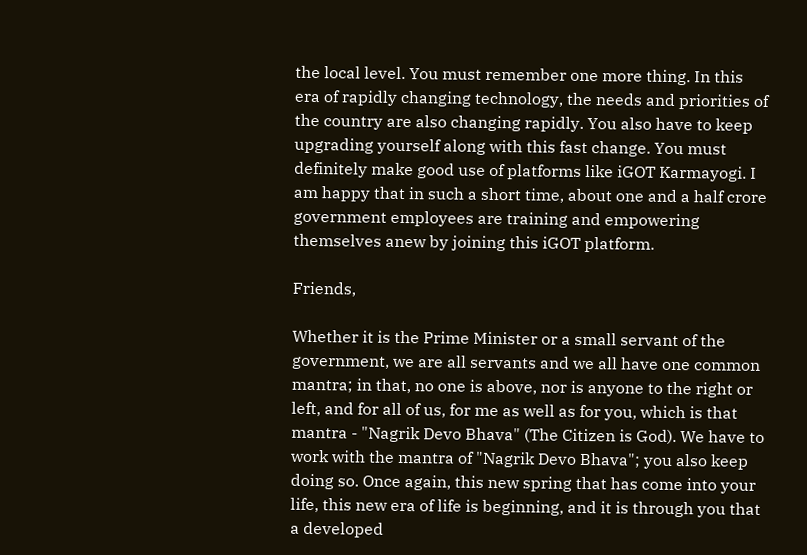the local level. You must remember one more thing. In this era of rapidly changing technology, the needs and priorities of the country are also changing rapidly. You also have to keep upgrading yourself along with this fast change. You must definitely make good use of platforms like iGOT Karmayogi. I am happy that in such a short time, about one and a half crore government employees are training and empowering themselves anew by joining this iGOT platform.

Friends,

Whether it is the Prime Minister or a small servant of the government, we are all servants and we all have one common mantra; in that, no one is above, nor is anyone to the right or left, and for all of us, for me as well as for you, which is that mantra - "Nagrik Devo Bhava" (The Citizen is God). We have to work with the mantra of "Nagrik Devo Bhava"; you also keep doing so. Once again, this new spring that has come into your life, this new era of life is beginning, and it is through you that a developed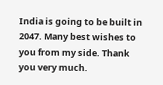India is going to be built in 2047. Many best wishes to you from my side. Thank you very much.